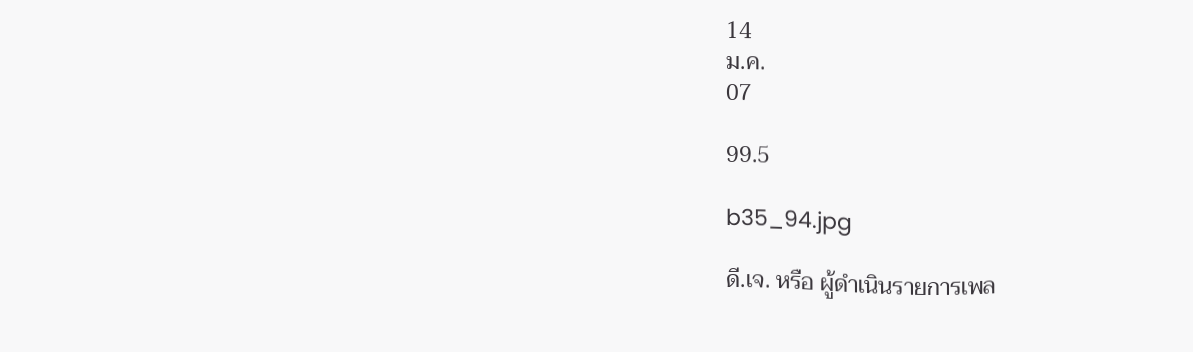14
ม.ค.
07

99.5

b35_94.jpg

ดี.เจ. หรือ ผู้ดำเนินรายการเพล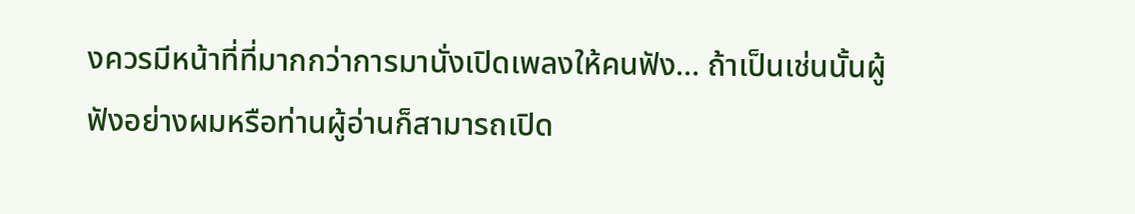งควรมีหน้าที่ที่มากกว่าการมานั่งเปิดเพลงให้คนฟัง… ถ้าเป็นเช่นนั้นผู้ฟังอย่างผมหรือท่านผู้อ่านก็สามารถเปิด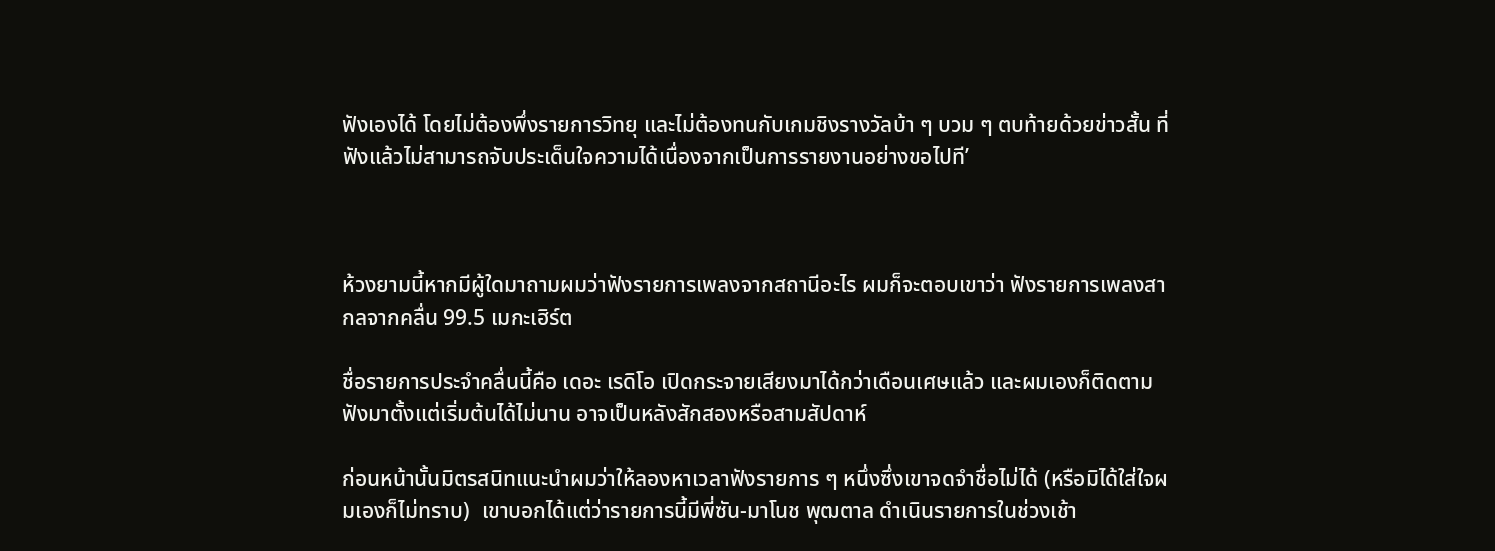ฟังเองได้ โดยไม่ต้องพึ่งรายการวิทยุ และไม่ต้องทนกับเกมชิงรางวัลบ้า ๆ บวม ๆ ตบท้ายด้วยข่าวสั้น ที่ฟังแล้วไม่สามารถจับประเด็นใจความได้เนื่องจากเป็นการรายงานอย่างขอไปที’



ห้วงยามนี้หากมีผู้ใดมาถามผมว่าฟังรายการเพลงจากสถานีอะไร ผมก็จะตอบเขาว่า ฟังรายการเพลงสากลจากคลื่น 99.5 เมกะเฮิร์ต

ชื่อรายการประจำคลื่นนี้คือ เดอะ เรดิโอ เปิดกระจายเสียงมาได้กว่าเดือนเศษแล้ว และผมเองก็ติดตามฟังมาตั้งแต่เริ่มต้นได้ไม่นาน อาจเป็นหลังสักสองหรือสามสัปดาห์

ก่อนหน้านั้นมิตรสนิทแนะนำผมว่าให้ลองหาเวลาฟังรายการ ๆ หนึ่งซึ่งเขาจดจำชื่อไม่ได้ (หรือมิได้ใส่ใจผมเองก็ไม่ทราบ)  เขาบอกได้แต่ว่ารายการนี้มีพี่ซัน-มาโนช พุฒตาล ดำเนินรายการในช่วงเช้า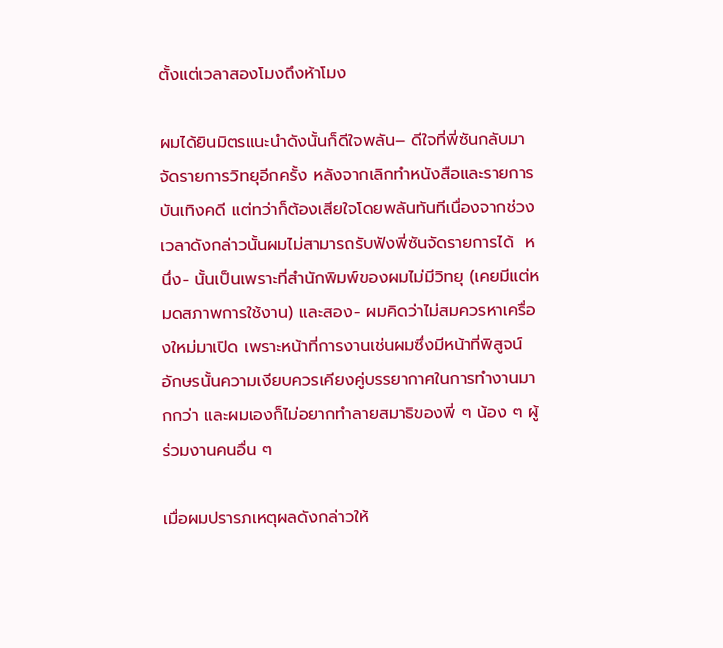ตั้งแต่เวลาสองโมงถึงห้าโมง

ผมได้ยินมิตรแนะนำดังนั้นก็ดีใจพลัน– ดีใจที่พี่ซันกลับมาจัดรายการวิทยุอีกครั้ง หลังจากเลิกทำหนังสือและรายการบันเทิงคดี แต่ทว่าก็ต้องเสียใจโดยพลันทันทีเนื่องจากช่วงเวลาดังกล่าวนั้นผมไม่สามารถรับฟังพี่ซันจัดรายการได้  หนึ่ง- นั้นเป็นเพราะที่สำนักพิมพ์ของผมไม่มีวิทยุ (เคยมีแต่หมดสภาพการใช้งาน) และสอง- ผมคิดว่าไม่สมควรหาเครื่องใหม่มาเปิด เพราะหน้าที่การงานเช่นผมซึ่งมีหน้าที่พิสูจน์อักษรนั้นความเงียบควรเคียงคู่บรรยากาศในการทำงานมากกว่า และผมเองก็ไม่อยากทำลายสมาธิของพี่ ๆ น้อง ๆ ผู้ร่วมงานคนอื่น ๆ

เมื่อผมปรารภเหตุผลดังกล่าวให้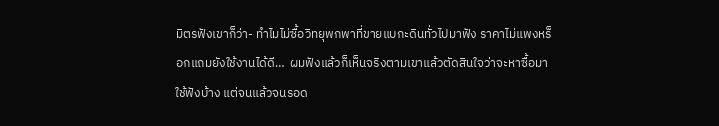มิตรฟังเขาก็ว่า- ทำไมไม่ซื้อวิทยุพกพาที่ขายแบกะดินทั่วไปมาฟัง ราคาไม่แพงหร็อกแถมยังใช้งานได้ดี…  ผมฟังแล้วก็เห็นจริงตามเขาแล้วตัดสินใจว่าจะหาซื้อมาใช้ฟังบ้าง แต่จนแล้วจนรอด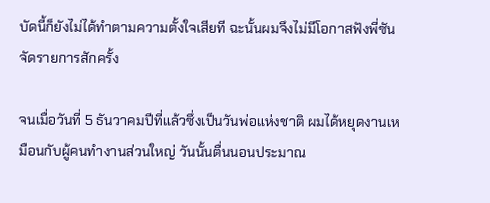บัดนี้ก็ยังไม่ได้ทำตามความตั้งใจเสียที ฉะนั้นผมจึงไม่มีโอกาสฟังพี่ซันจัดรายการสักครั้ง

จนเมื่อวันที่ 5 ธันวาคมปีที่แล้วซึ่งเป็นวันพ่อแห่งชาติ ผมได้หยุดงานเหมือนกับผู้คนทำงานส่วนใหญ่ วันนั้นตื่นนอนประมาณ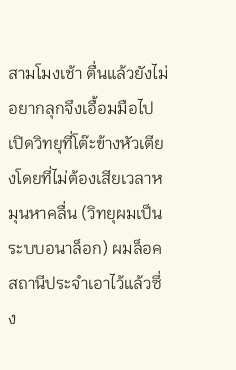สามโมงเช้า ตื่นแล้วยังไม่อยากลุกจึงเอื้อมมือไปเปิดวิทยุที่โต๊ะข้างหัวเตียงโดยที่ไม่ต้องเสียเวลาหมุนหาคลื่น (วิทยุผมเป็นระบบอนาล็อก) ผมล็อคสถานีประจำเอาไว้แล้วซึ่ง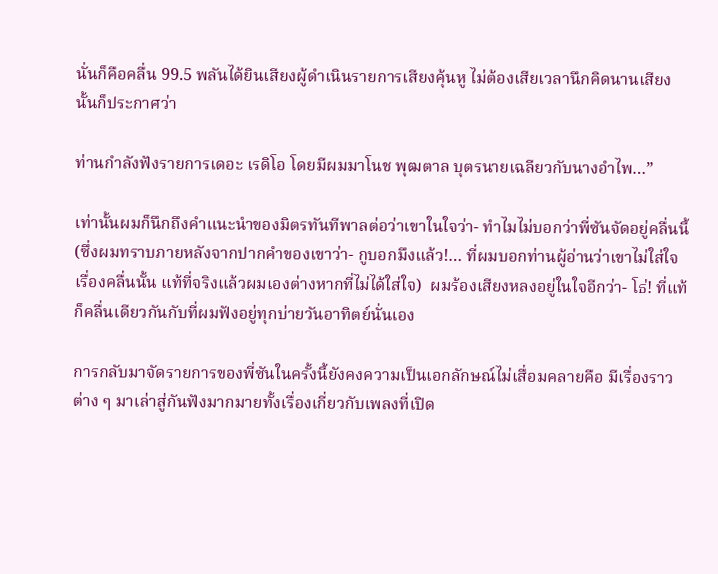นั่นก็คือคลื่น 99.5 พลันได้ยินเสียงผู้ดำเนินรายการเสียงคุ้นหู ไม่ต้องเสียเวลานึกคิดนานเสียงนั้นก็ประกาศว่า

ท่านกำลังฟังรายการเดอะ เรดิโอ โดยมีผมมาโนช พุฒตาล บุตรนายเฉลียวกับนางอำไพ…”

เท่านั้นผมก็นึกถึงคำแนะนำของมิตรทันทีพาลต่อว่าเขาในใจว่า- ทำไมไม่บอกว่าพี่ซันจัดอยู่คลื่นนี้ (ซึ่งผมทราบภายหลังจากปากคำของเขาว่า- กูบอกมึงแล้ว!… ที่ผมบอกท่านผู้อ่านว่าเขาไม่ใส่ใจเรื่องคลื่นนั้น แท้ที่จริงแล้วผมเองต่างหากที่ไม่ได้ใส่ใจ)  ผมร้องเสียงหลงอยู่ในใจอีกว่า- โธ่! ที่แท้ก็คลื่นเดียวกันกับที่ผมฟังอยู่ทุกบ่ายวันอาทิตย์นั่นเอง

การกลับมาจัดรายการของพี่ซันในครั้งนี้ยังคงความเป็นเอกลักษณ์ไม่เสื่อมคลายคือ มีเรื่องราวต่าง ๆ มาเล่าสู่กันฟังมากมายทั้งเรื่องเกี่ยวกับเพลงที่เปิด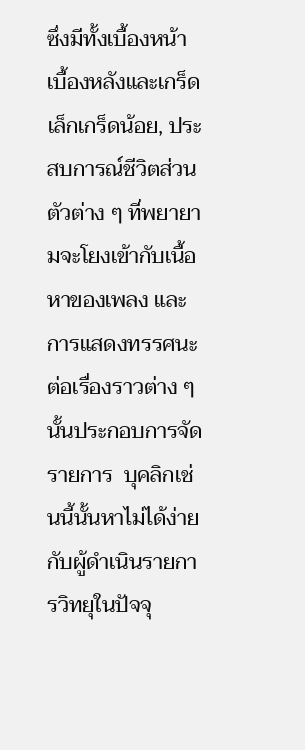ซึ่งมีทั้งเบื้องหน้าเบื้องหลังและเกร็ดเล็กเกร็ดน้อย, ประสบการณ์ชีวิตส่วนตัวต่าง ๆ ที่พยายามจะโยงเข้ากับเนื้อหาของเพลง และการแสดงทรรศนะต่อเรื่องราวต่าง ๆ นั้นประกอบการจัดรายการ  บุคลิกเช่นนี้นั้นหาไม่ได้ง่ายกับผู้ดำเนินรายการวิทยุในปัจจุ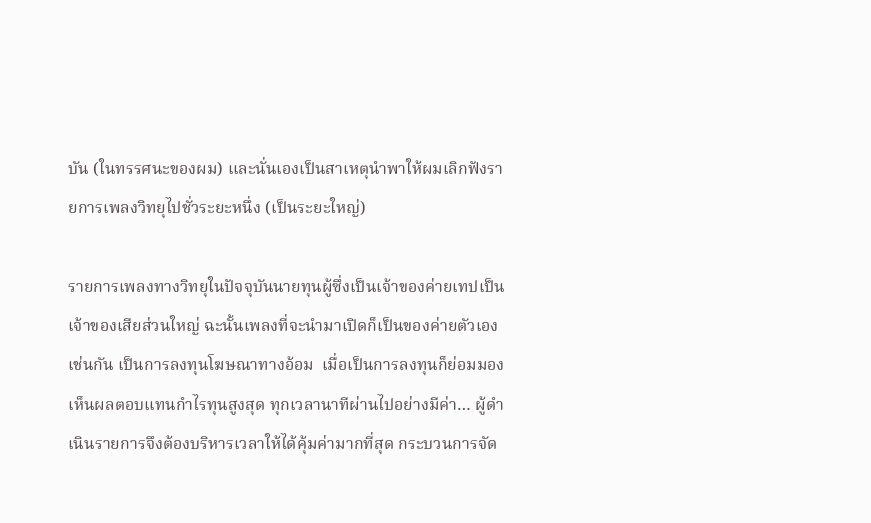บัน (ในทรรศนะของผม) และนั่นเองเป็นสาเหตุนำพาให้ผมเลิกฟังรายการเพลงวิทยุไปชั่วระยะหนึ่ง (เป็นระยะใหญ่)

รายการเพลงทางวิทยุในปัจจุบันนายทุนผู้ซึ่งเป็นเจ้าของค่ายเทปเป็นเจ้าของเสียส่วนใหญ่ ฉะนั้นเพลงที่จะนำมาเปิดก็เป็นของค่ายตัวเองเช่นกัน เป็นการลงทุนโฆษณาทางอ้อม  เมื่อเป็นการลงทุนก็ย่อมมองเห็นผลตอบแทนกำไรทุนสูงสุด ทุกเวลานาทีผ่านไปอย่างมีค่า… ผู้ดำเนินรายการจึงต้องบริหารเวลาให้ได้คุ้มค่ามากที่สุด กระบวนการจัด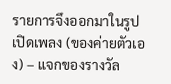รายการจึงออกมาในรูปเปิดเพลง (ของค่ายตัวเอง) – แจกของรางวัล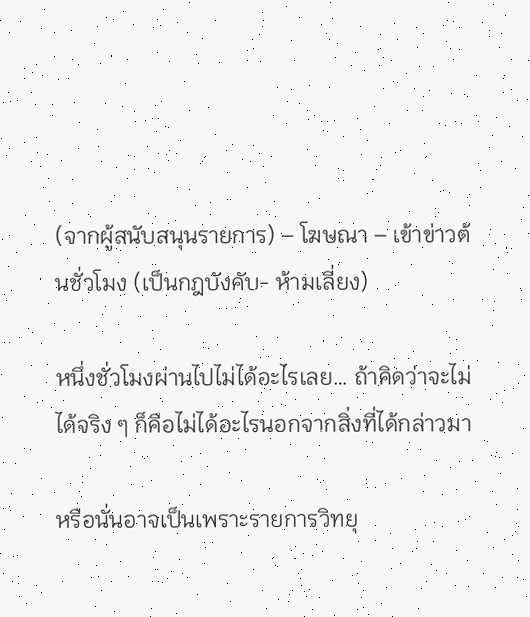(จากผู้สนับสนุนรายการ) – โฆษณา – เข้าข่าวต้นชั่วโมง (เป็นกฎบังคับ- ห้ามเลี่ยง)

หนึ่งชั่วโมงผ่านไปไม่ได้อะไรเลย… ถ้าคิดว่าจะไม่ได้จริง ๆ ก็คือไม่ได้อะไรนอกจากสิ่งที่ได้กล่าวมา

หรือนั่นอาจเป็นเพราะรายการวิทยุ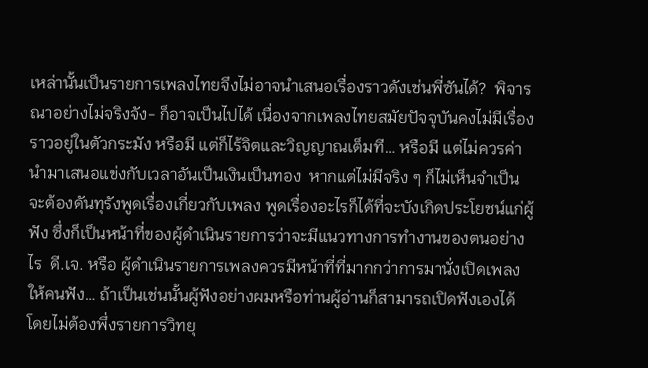เหล่านั้นเป็นรายการเพลงไทยจึงไม่อาจนำเสนอเรื่องราวดังเช่นพี่ซันได้?  พิจารณาอย่างไม่จริงจัง- ก็อาจเป็นไปได้ เนื่องจากเพลงไทยสมัยปัจจุบันคงไม่มีเรื่องราวอยู่ในตัวกระมัง หรือมี แต่ก็ไร้จิตและวิญญาณเต็มที… หรือมี แต่ไม่ควรค่านำมาเสนอแข่งกับเวลาอันเป็นเงินเป็นทอง  หากแต่ไม่มีจริง ๆ ก็ไม่เห็นจำเป็นจะต้องดันทุรังพูดเรื่องเกี่ยวกับเพลง พูดเรื่องอะไรก็ได้ที่จะบังเกิดประโยชน์แก่ผู้ฟัง ซึ่งก็เป็นหน้าที่ของผู้ดำเนินรายการว่าจะมีแนวทางการทำงานของตนอย่างไร  ดี.เจ. หรือ ผู้ดำเนินรายการเพลงควรมีหน้าที่ที่มากกว่าการมานั่งเปิดเพลงให้คนฟัง… ถ้าเป็นเช่นนั้นผู้ฟังอย่างผมหรือท่านผู้อ่านก็สามารถเปิดฟังเองได้ โดยไม่ต้องพึ่งรายการวิทยุ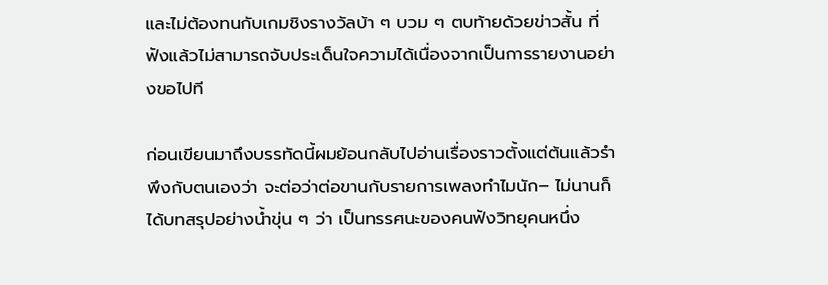และไม่ต้องทนกับเกมชิงรางวัลบ้า ๆ บวม ๆ ตบท้ายด้วยข่าวสั้น ที่ฟังแล้วไม่สามารถจับประเด็นใจความได้เนื่องจากเป็นการรายงานอย่างขอไปที

ก่อนเขียนมาถึงบรรทัดนี้ผมย้อนกลับไปอ่านเรื่องราวตั้งแต่ต้นแล้วรำพึงกับตนเองว่า จะต่อว่าต่อขานกับรายการเพลงทำไมนัก– ไม่นานก็ได้บทสรุปอย่างน้ำขุ่น ๆ ว่า เป็นทรรศนะของคนฟังวิทยุคนหนึ่ง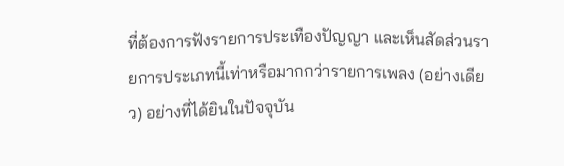ที่ต้องการฟังรายการประเทืองปัญญา และเห็นสัดส่วนรายการประเภทนี้เท่าหรือมากกว่ารายการเพลง (อย่างเดียว) อย่างที่ได้ยินในปัจจุบัน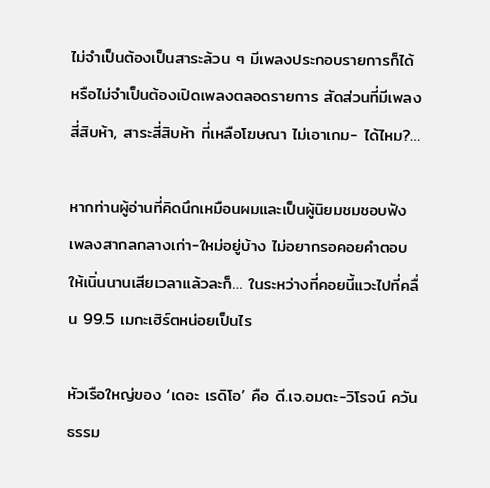ไม่จำเป็นต้องเป็นสาระล้วน ๆ มีเพลงประกอบรายการก็ได้  หรือไม่จำเป็นต้องเปิดเพลงตลอดรายการ สัดส่วนที่มีเพลงสี่สิบห้า, สาระสี่สิบห้า ที่เหลือโฆษณา ไม่เอาเกม- ได้ไหม?…

หากท่านผู้อ่านที่คิดนึกเหมือนผมและเป็นผู้นิยมชมชอบฟังเพลงสากลกลางเก่า-ใหม่อยู่บ้าง ไม่อยากรอคอยคำตอบให้เนิ่นนานเสียเวลาแล้วละก็… ในระหว่างที่คอยนี้แวะไปที่คลื่น 99.5 เมกะเฮิร์ตหน่อยเป็นไร

หัวเรือใหญ่ของ ‘เดอะ เรดิโอ’ คือ ดี.เจ.อมตะ-วิโรจน์ ควันธรรม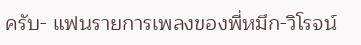ครับ- แฟนรายการเพลงของพี่หมึก-วิโรจน์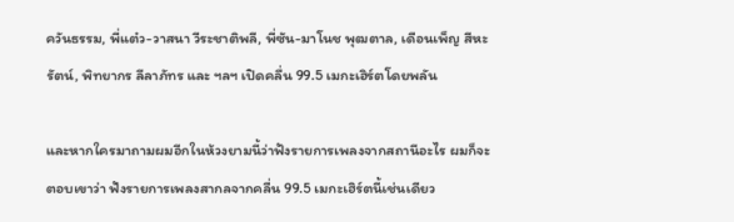ควันธรรม, พี่แต๋ว-วาสนา วีระชาติพลี, พี่ซัน-มาโนช พุฒตาล, เดือนเพ็ญ สีหะรัตน์, พิทยากร ลีลาภัทร และ ฯลฯ เปิดคลื่น 99.5 เมกะเฮิร์ตโดยพลัน

และหากใครมาถามผมอีกในห้วงยามนี้ว่าฟังรายการเพลงจากสถานีอะไร ผมก็จะตอบเขาว่า ฟังรายการเพลงสากลจากคลื่น 99.5 เมกะเฮิร์ตนี้เช่นเดียว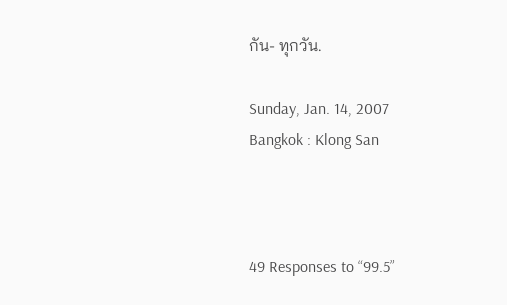กัน- ทุกวัน.

Sunday, Jan. 14, 2007
Bangkok : Klong San



49 Responses to “99.5”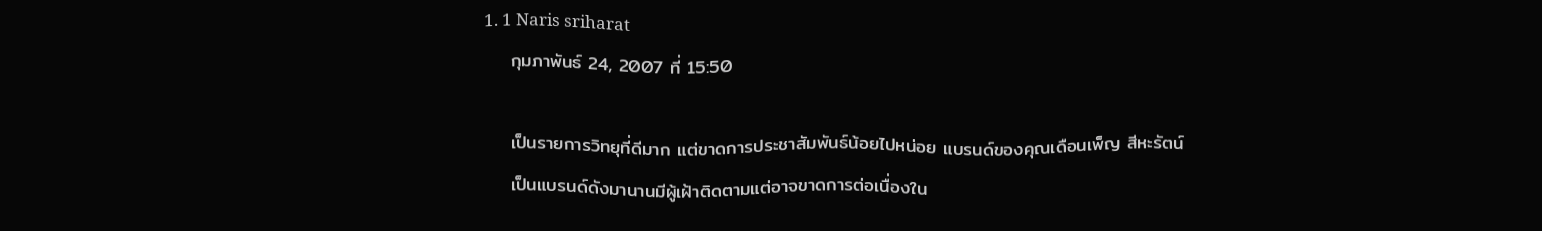1. 1 Naris sriharat
    กุมภาพันธ์ 24, 2007 ที่ 15:50

    เป็นรายการวิทยุที่ดีมาก แต่ขาดการประชาสัมพันธ์น้อยไปหน่อย แบรนด์ของคุณเดือนเพ็ญ สีหะรัตน์
    เป็นแบรนด์ดังมานานมีผู้เฝ้าติดตามแต่อาจขาดการต่อเนื่องใน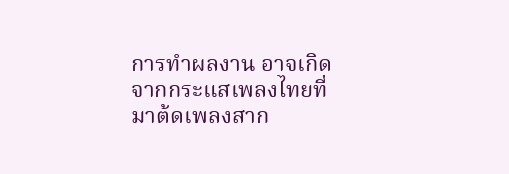การทำผลงาน อาจเกิดจากกระแสเพลงไทยที่มาต้ดเพลงสาก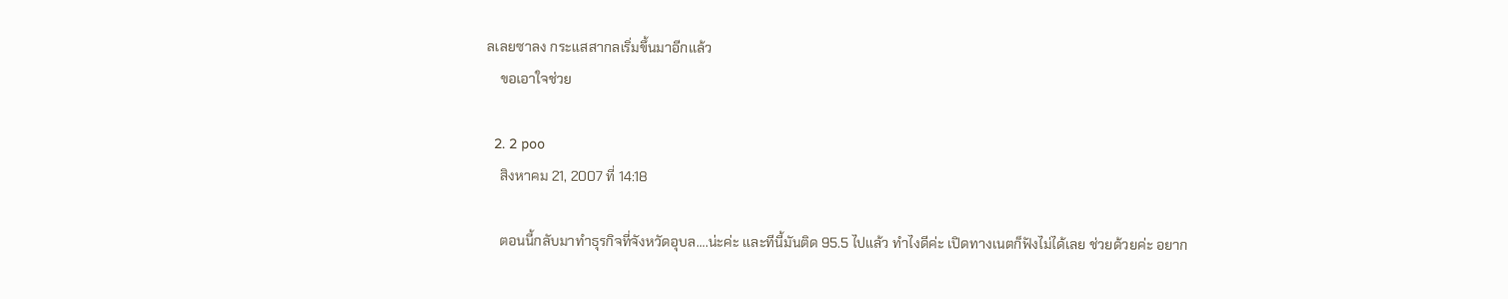ลเลยซาลง กระแสสากลเริ่มขึ้นมาอีกแล้ว
    ขอเอาใจช่วย

  2. 2 poo
    สิงหาคม 21, 2007 ที่ 14:18

    ตอนนี้กลับมาทําธุรกิจที่จังหวัดอุบล….น่ะค่ะ และทีนี้มันติด 95.5 ไปแล้ว ทําไงดีค่ะ เปิดทางเนตก็ฟังไม่ได้เลย ช่วยด้วยค่ะ อยาก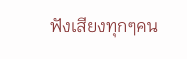ฟังเสียงทุกๆคน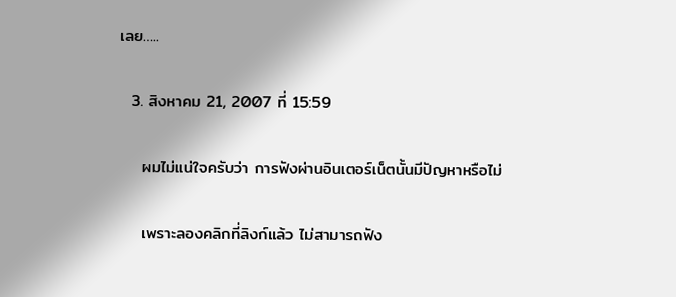เลย…..

  3. สิงหาคม 21, 2007 ที่ 15:59

    ผมไม่แน่ใจครับว่า การฟังผ่านอินเตอร์เน็ตนั้นมีปัญหาหรือไม่

    เพราะลองคลิกที่ลิงก์แล้ว ไม่สามารถฟัง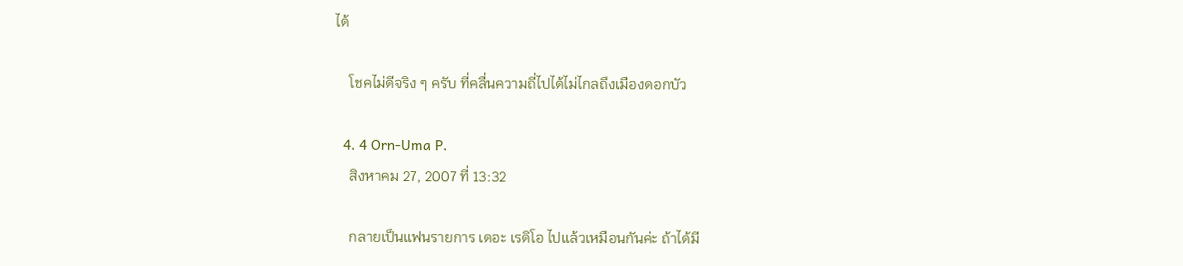ได้

    โชคไม่ดีจริง ๆ ครับ ที่คลื่นความถี่ไปได้ไม่ไกลถึงเมืองดอกบัว

  4. 4 Orn-Uma P.
    สิงหาคม 27, 2007 ที่ 13:32

    กลายเป็นแฟนรายการ เดอะ เรดิโอ ไปแล้วเหมือนกันค่ะ ถ้าได้มี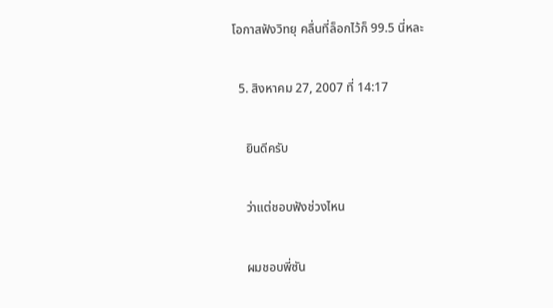โอกาสฟังวิทยุ คลื่นที่ล็อกไว้ก็ 99.5 นี่หละ

  5. สิงหาคม 27, 2007 ที่ 14:17

    ยินดีครับ

    ว่าแต่ชอบฟังช่วงไหน

    ผมชอบพี่ซัน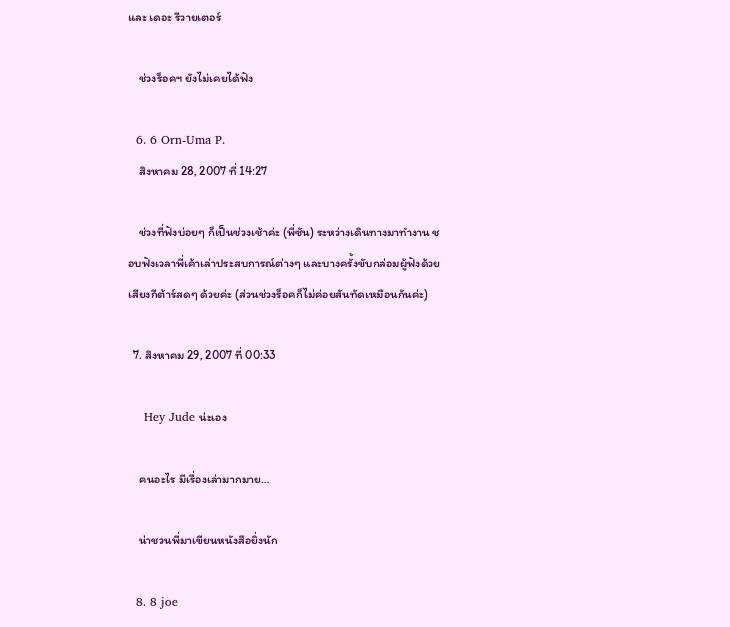และ เดอะ รีวายเตอร์

    ช่วงร็อคฯ ยังไม่เคยได้ฟัง

  6. 6 Orn-Uma P.
    สิงหาคม 28, 2007 ที่ 14:27

    ช่วงที่ฟังบ่อยๆ ก็เป็นช่วงเช้าค่ะ (พี่ซัน) ระหว่างเดินทางมาทำงาน ชอบฟังเวลาพี่เค้าเล่าประสบการณ์ต่างๆ และบางครั้งขับกล่อมผู้ฟังด้วยเสียงกีต้าร์สดๆ ด้วยค่ะ (ส่วนช่วงร็อคก็ไม่ค่อยสันทัดเหมือนกันค่ะ)

  7. สิงหาคม 29, 2007 ที่ 00:33

    Hey Jude น่ะเอง

    คนอะไร มีเรื่องเล่ามากมาย…

    น่าชวนพี่มาเขียนหนังสือยิ่งนัก

  8. 8 joe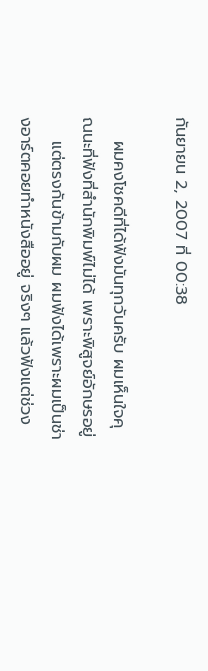กันยายน 2, 2007 ที่ 00:38

    ผมคงโชคดีที่ได้ฟังมันทุกวันครับ ผมเห็นใจคุณนะที่ฟังที่สำนักพิมพ์ไม่ได้ เพราะพิสูจย์อักษรอยู่
    แต่ตรงกันข้ามกับผม ผมฟังได้เพราะผมเป็นช่างอาร์ตคอยทำหนังสืออยู่ จริงๆ แล้วฟังแต่ช่วง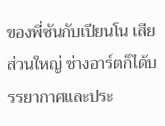ของพี่ซันกับเปียนโน เสียส่วนใหญ่ ช่างอาร์ตก็ได้บรรยากาศและประ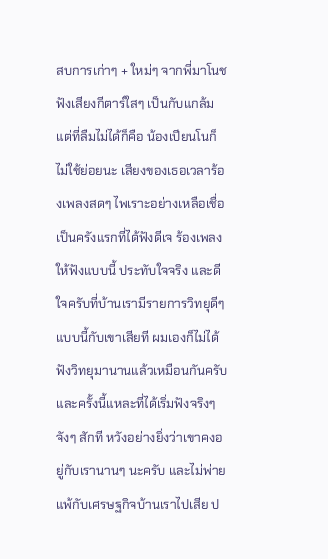สบการเก่าๆ + ใหม่ๆ จากพี่มาโนช ฟังเสียงกีตาร์ใสๆ เป็นกับแกล้ม แต่ที่ลืมไม่ได้ก็คือ น้องเปียนโนก็ไม่ใช้ย่อยนะ เสียงของเธอเวลาร้องเพลงสดๆ ไพเราะอย่างเหลือเชื่อ เป็นครังแรกที่ได้ฟังดีเจ ร้องเพลงให้ฟังแบบนี้ ประทับใจจริง และดีใจครับที่บ้านเรามีรายการวิทยุดีๆ แบบนี้กับเขาเสียที ผมเองก็ไม่ได้ฟังวิทยุมานานแล้วเหมือนกันครับ และครั้งนี้แหละที่ได้เริ่มฟังจริงๆ จังๆ สักที หวังอย่างยิ่งว่าเขาคงอยู่กับเรานานๆ นะครับ และไม่พ่ายแพ้กับเศรษฐกิจบ้านเราไปเสีย ป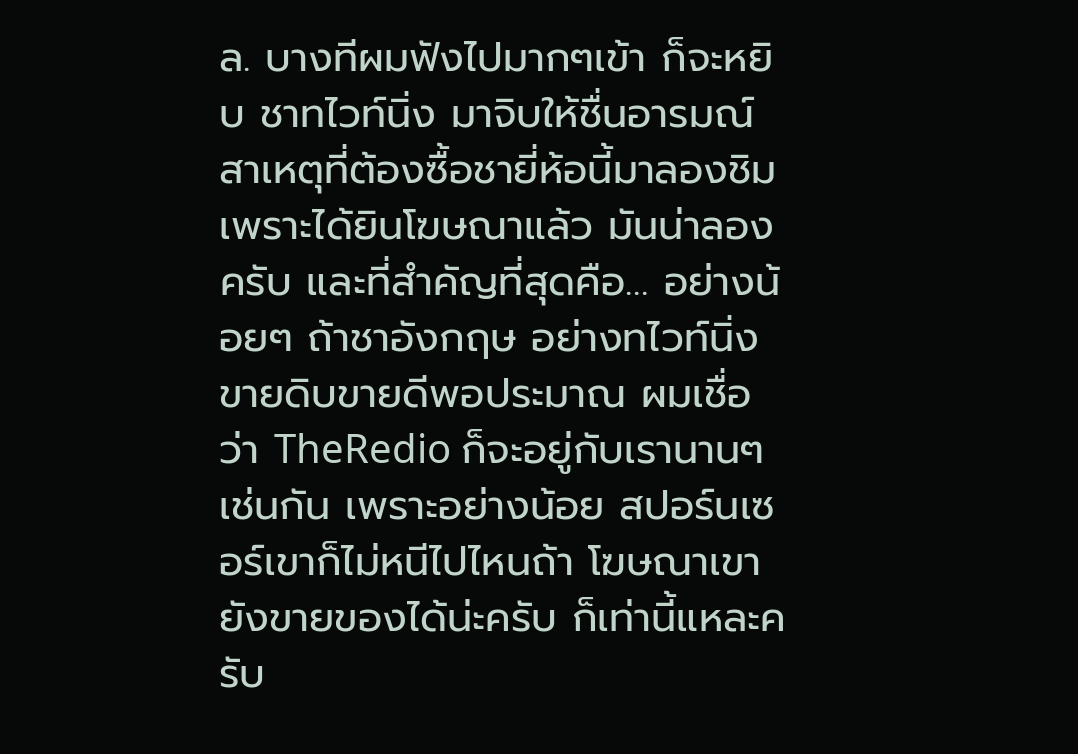ล. บางทีผมฟังไปมากๆเข้า ก็จะหยิบ ชาทไวท์นิ่ง มาจิบให้ชื่นอารมณ์ สาเหตุที่ต้องซื้อชายี่ห้อนี้มาลองชิมเพราะได้ยินโฆษณาแล้ว มันน่าลองครับ และที่สำคัญที่สุดคือ… อย่างน้อยๆ ถ้าชาอังกฤษ อย่างทไวท์นิ่ง ขายดิบขายดีพอประมาณ ผมเชื่อว่า TheRedio ก็จะอยู่กับเรานานๆ เช่นกัน เพราะอย่างน้อย สปอร์นเซอร์เขาก็ไม่หนีไปไหนถ้า โฆษณาเขายังขายของได้น่ะครับ ก็เท่านี้แหละครับ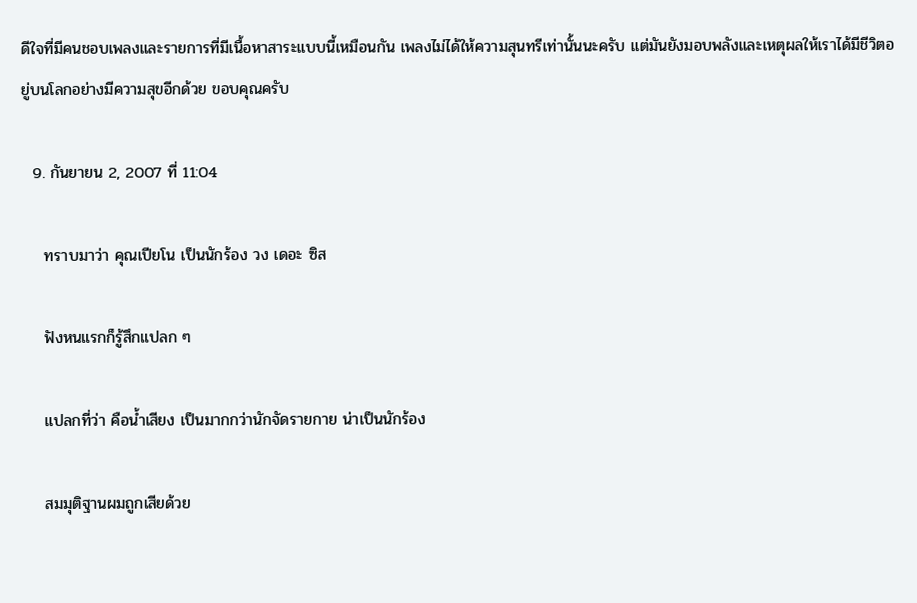ดีใจที่มีคนชอบเพลงและรายการที่มีเนื้อหาสาระแบบนี้เหมือนกัน เพลงไม่ได้ให้ความสุนทรีเท่านั้นนะครับ แต่มันยังมอบพลังและเหตุผลให้เราได้มีชีวิตอยู่บนโลกอย่างมีความสุขอีกด้วย ขอบคุณครับ

  9. กันยายน 2, 2007 ที่ 11:04

    ทราบมาว่า คุณเปียโน เป็นนักร้อง วง เดอะ ซิส

    ฟังหนแรกก็รู้สึกแปลก ๆ

    แปลกที่ว่า คือน้ำเสียง เป็นมากกว่านักจัดรายกาย น่าเป็นนักร้อง

    สมมุติฐานผมถูกเสียด้วย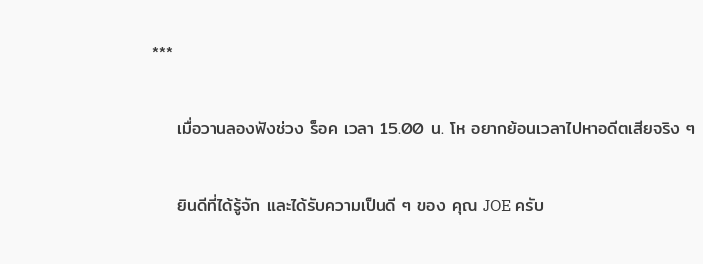***

    เมื่อวานลองฟังช่วง ร็อค เวลา 15.00 น. โห อยากย้อนเวลาไปหาอดีตเสียจริง ๆ

    ยินดีที่ได้รู้จัก และได้รับความเป็นดี ๆ ของ คุณ JOE ครับ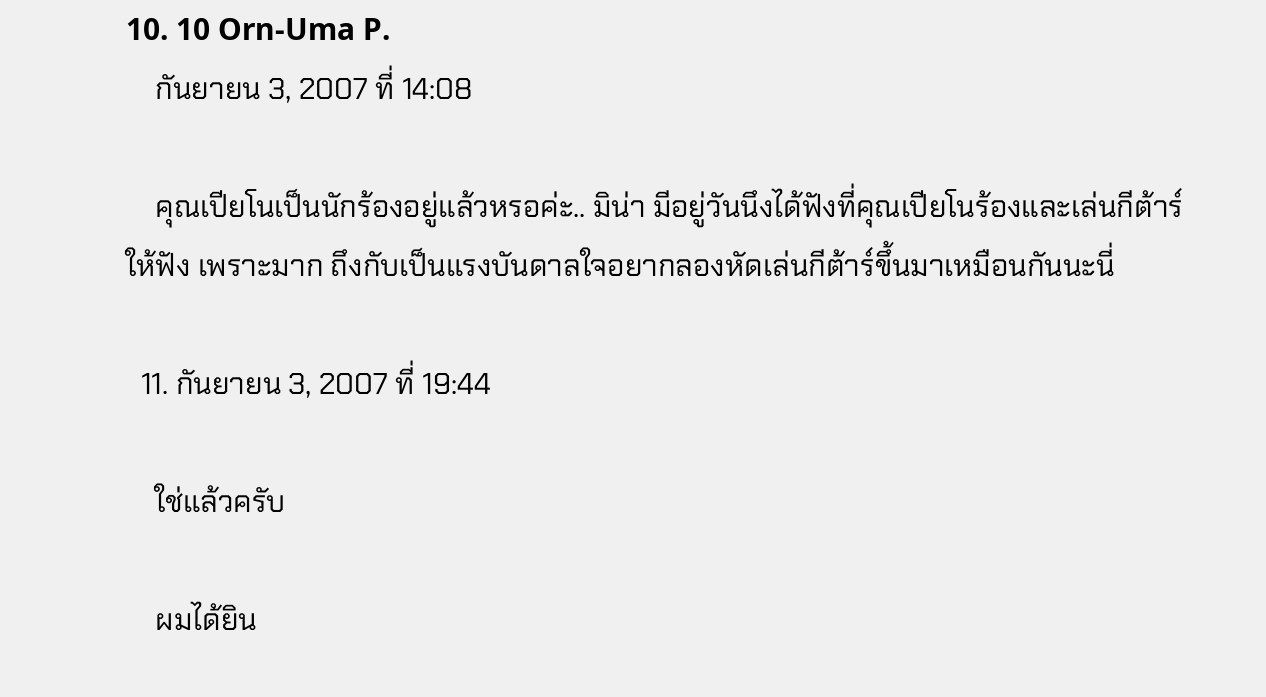10. 10 Orn-Uma P.
    กันยายน 3, 2007 ที่ 14:08

    คุณเปียโนเป็นนักร้องอยู่แล้วหรอค่ะ.. มิน่า มีอยู่วันนึงได้ฟังที่คุณเปียโนร้องและเล่นกีต้าร์ให้ฟัง เพราะมาก ถึงกับเป็นแรงบันดาลใจอยากลองหัดเล่นกีต้าร์ขึ้นมาเหมือนกันนะนี่

  11. กันยายน 3, 2007 ที่ 19:44

    ใช่แล้วครับ

    ผมได้ยิน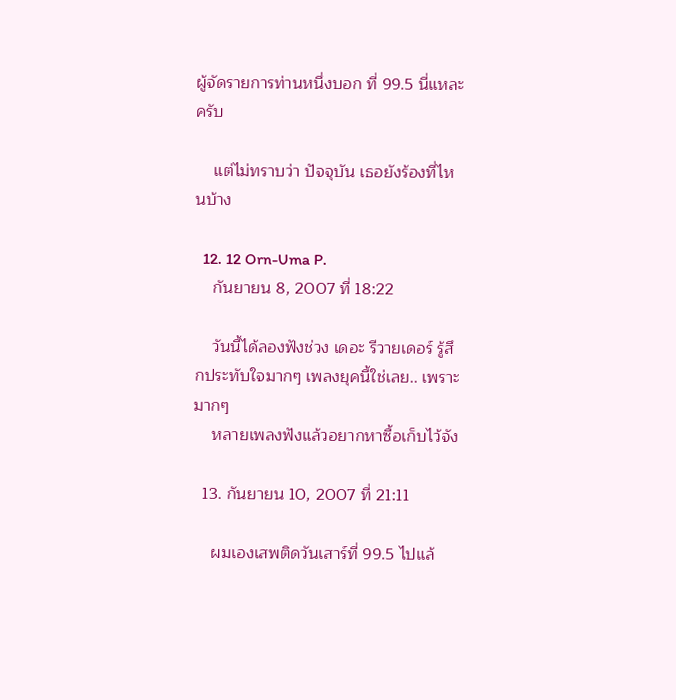ผู้จัดรายการท่านหนึ่งบอก ที่ 99.5 นี่แหละครับ

    แต่ไม่ทราบว่า ปัจจุบัน เธอยังร้องที่ไหนบ้าง

  12. 12 Orn-Uma P.
    กันยายน 8, 2007 ที่ 18:22

    วันนี้ได้ลองฟังช่วง เดอะ รีวายเดอร์ รู้สึกประทับใจมากๆ เพลงยุคนี้ใช่เลย.. เพราะมากๆ
    หลายเพลงฟังแล้วอยากหาซื้อเก็บไว้จัง

  13. กันยายน 10, 2007 ที่ 21:11

    ผมเองเสพติดวันเสาร์ที่ 99.5 ไปแล้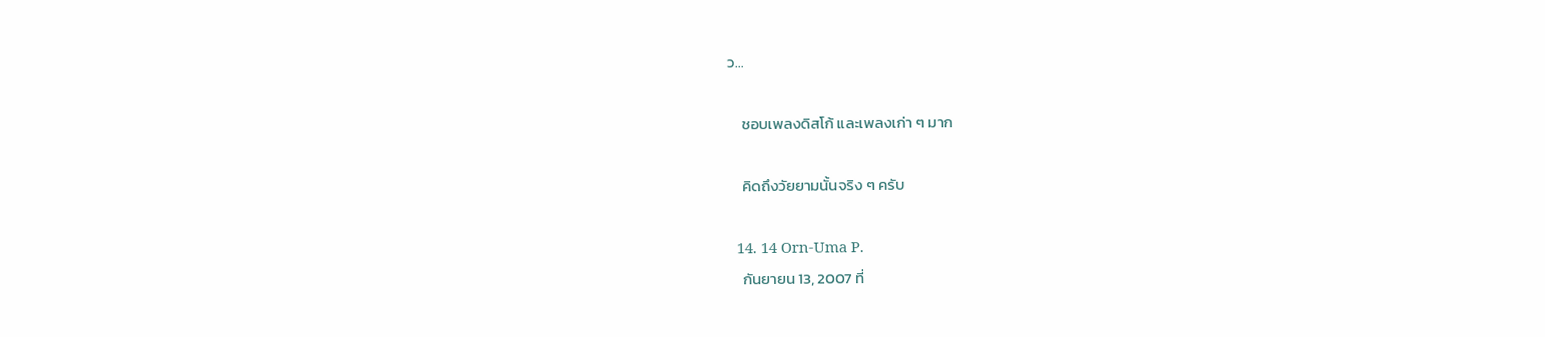ว…

    ชอบเพลงดิสโก้ และเพลงเก่า ๆ มาก

    คิดถึงวัยยามนั้นจริง ๆ ครับ

  14. 14 Orn-Uma P.
    กันยายน 13, 2007 ที่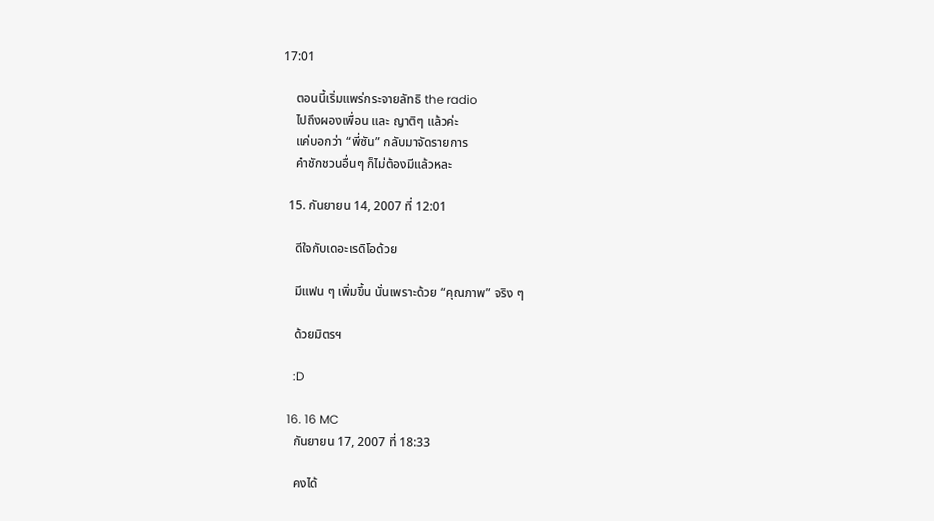17:01

    ตอนนี้เริ่มแพร่กระจายลัทธิ the radio
    ไปถึงผองเพื่อน และ ญาติๆ แล้วค่ะ
    แค่บอกว่า “พี่ซัน” กลับมาจัดรายการ
    คำชักชวนอื่นๆ ก็ไม่ต้องมีแล้วหละ

  15. กันยายน 14, 2007 ที่ 12:01

    ดีใจกับเดอะเรดิโอด้วย

    มีแฟน ๆ เพิ่มขึ้น นั่นเพราะด้วย “คุณภาพ” จริง ๆ

    ด้วยมิตรฯ

    :D

  16. 16 MC
    กันยายน 17, 2007 ที่ 18:33

    คงได้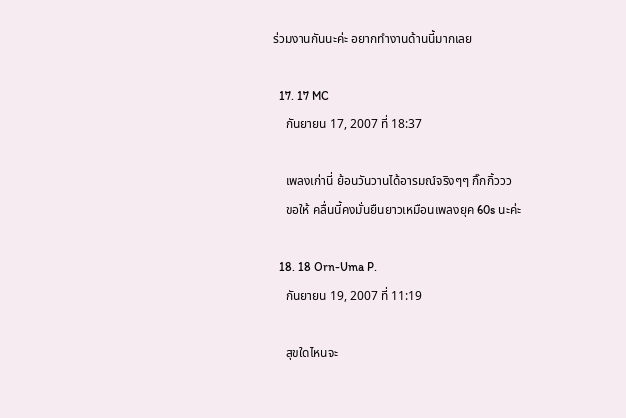ร่วมงานกันนะค่ะ อยากทำงานด้านนี้มากเลย

  17. 17 MC
    กันยายน 17, 2007 ที่ 18:37

    เพลงเก่านี่ ย้อนวันวานได้อารมณ์จริงๆๆ กิ๊กกิ้ววว
    ขอให้ คลื่นนี้คงมั่นยืนยาวเหมือนเพลงยุค 60s นะค่ะ

  18. 18 Orn-Uma P.
    กันยายน 19, 2007 ที่ 11:19

    สุขใดไหนจะ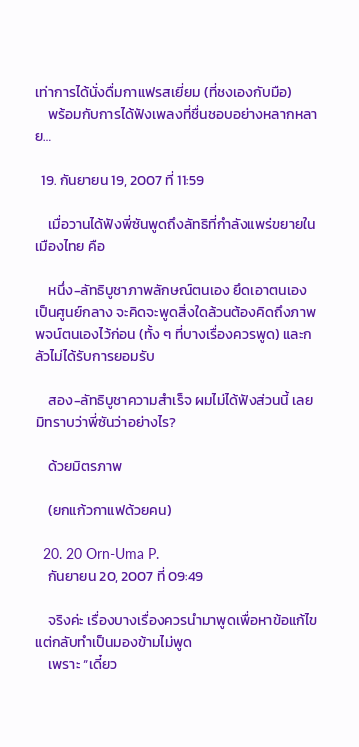เท่าการได้นั่งดื่มกาแฟรสเยี่ยม (ที่ชงเองกับมือ)
    พร้อมกับการได้ฟังเพลงที่ชื่นชอบอย่างหลากหลาย…

  19. กันยายน 19, 2007 ที่ 11:59

    เมื่อวานได้ฟังพี่ซันพูดถึงลัทธิที่กำลังแพร่ขยายในเมืองไทย คือ

    หนึ่ง-ลัทธิบูชาภาพลักษณ์ตนเอง ยึดเอาตนเองเป็นศูนย์กลาง จะคิดจะพูดสิ่งใดล้วนต้องคิดถึงภาพพจน์ตนเองไว้ก่อน (ทั้ง ๆ ที่บางเรื่องควรพูด) และกลัวไม่ได้รับการยอมรับ

    สอง-ลัทธิบูชาความสำเร็จ ผมไม่ได้ฟังส่วนนี้ เลยมิทราบว่าพี่ซันว่าอย่างไร?

    ด้วยมิตรภาพ

    (ยกแก้วกาแฟด้วยคน)

  20. 20 Orn-Uma P.
    กันยายน 20, 2007 ที่ 09:49

    จริงค่ะ เรื่องบางเรื่องควรนำมาพูดเพื่อหาข้อแก้ไขแต่กลับทำเป็นมองข้ามไม่พูด
    เพราะ “เดี๋ยว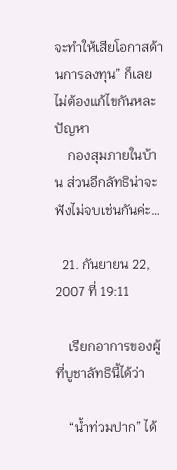จะทำให้เสียโอกาสด้านการลงทุน” ก็เลยไม่ต้องแก้ไขกันหละปัญหา
    กองสุมภายในบ้าน ส่วนอีกลัทธิน่าจะฟังไม่จบเช่นกันค่ะ…

  21. กันยายน 22, 2007 ที่ 19:11

    เรียกอาการของผู้ที่บูชาลัทธินี้ได้ว่า

    “น้ำท่วมปาก” ได้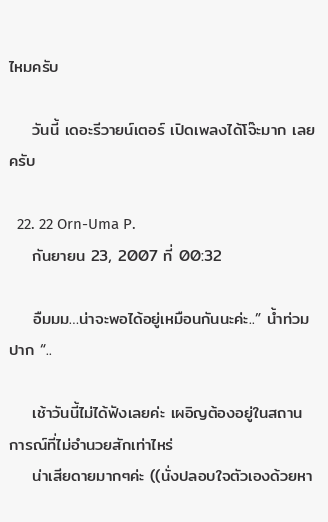ไหมครับ

    วันนี้ เดอะรีวายน์เตอร์ เปิดเพลงได้โจ๊ะมาก เลยครับ

  22. 22 Orn-Uma P.
    กันยายน 23, 2007 ที่ 00:32

    อืมมม…น่าจะพอได้อยู่เหมือนกันนะค่ะ..” น้ำท่วมปาก “..

    เช้าวันนี้ไม่ได้ฟังเลยค่ะ เผอิญต้องอยู่ในสถานการณ์ที่ไม่อำนวยสักเท่าไหร่
    น่าเสียดายมากๆค่ะ ((นั่งปลอบใจตัวเองด้วยหา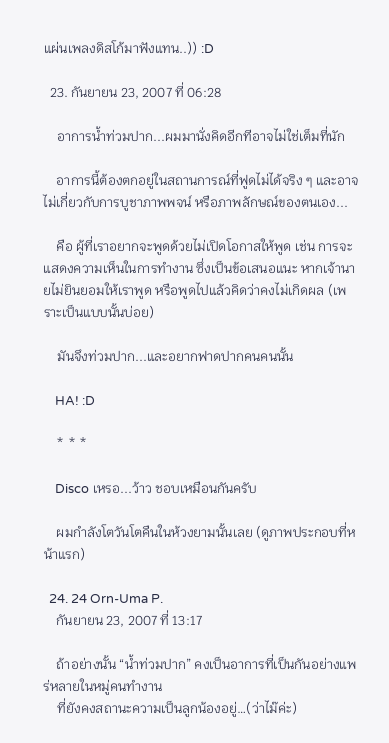แผ่นเพลงดิสโก้มาฟังแทน..)) :D

  23. กันยายน 23, 2007 ที่ 06:28

    อาการน้ำท่วมปาก...ผมมานั่งคิดอีกทีอาจไม่ใช่เต็มที่นัก

    อาการนี้ต้องตกอยู่ในสถานการณ์ที่ฟูดไม่ได้จริง ๆ และอาจไม่เกี่ยวกับการบูชาภาพพจน์ หรือภาพลักษณ์ของตนเอง...

    คือ ผู้ที่เราอยากจะพูดด้วยไม่เปิดโอกาสให้พูด เช่น การจะแสดงความเห็นในการทำงาน ซึ่งเป็นข้อเสนอแนะ หากเจ้านายไม่ยินยอมให้เราพูด หรือพูดไปแล้วคิดว่าคงไม่เกิดผล (เพราะเป็นแบบนั้นบ่อย)

    มันจึงท่วมปาก...และอยากฟาดปากคนคนนั้น

    HA! :D

    * * *

    Disco เหรอ...ว้าว ชอบเหมือนกันครับ

    ผมกำลังโตวันโตคืนในห้วงยามนั้นเลย (ดูภาพประกอบที่หน้าแรก)

  24. 24 Orn-Uma P.
    กันยายน 23, 2007 ที่ 13:17

    ถ้าอย่างนั้น “น้ำท่วมปาก” คงเป็นอาการที่เป็นกันอย่างแพร่หลายในหมู่คนทำงาน
    ที่ยังคงสถานะความเป็นลูกน้องอยู่…(ว่าไม๊ค่ะ)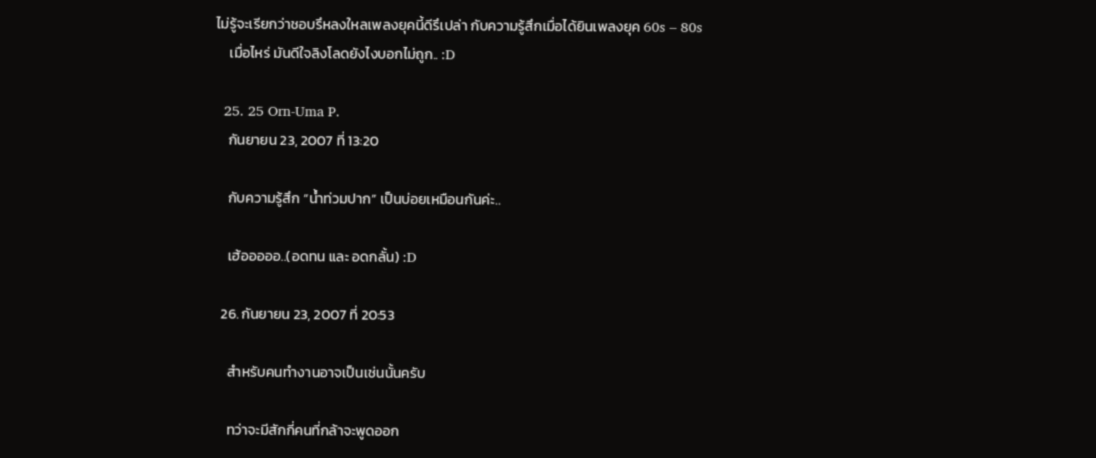ไม่รู้จะเรียกว่าชอบรึหลงใหลเพลงยุคนี้ดีรึเปล่า กับความรู้สึกเมื่อได้ยินเพลงยุค 60s – 80s
    เมื่อไหร่ มันดีใจลิงโลดยังไงบอกไม่ถูก.. :D

  25. 25 Orn-Uma P.
    กันยายน 23, 2007 ที่ 13:20

    กับความรู้สึก “น้ำท่วมปาก” เป็นบ่อยเหมือนกันค่ะ..

    เฮ้อออออ..(อดทน และ อดกลั้น) :D

  26. กันยายน 23, 2007 ที่ 20:53

    สำหรับคนทำงานอาจเป็นเช่นนั้นครับ

    ทว่าจะมีสักกี่คนที่กล้าจะพูดออก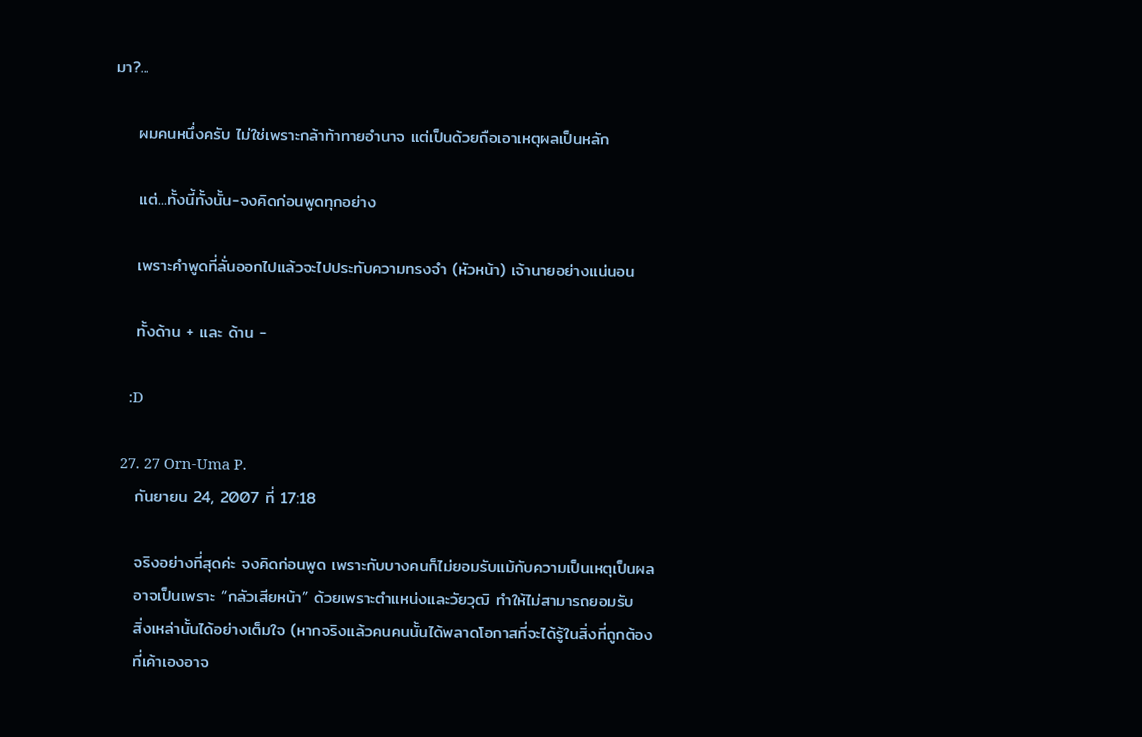มา?...

    ผมคนหนึ่งครับ ไม่ใช่เพราะกล้าท้าทายอำนาจ แต่เป็นด้วยถือเอาเหตุผลเป็นหลัก

    แต่...ทั้งนี้ทั้งนั้น-จงคิดก่อนพูดทุกอย่าง

    เพราะคำพูดที่ลั่นออกไปแล้วจะไปประทับความทรงจำ (หัวหน้า) เจ้านายอย่างแน่นอน

    ทั้งด้าน + และ ด้าน -

    :D

  27. 27 Orn-Uma P.
    กันยายน 24, 2007 ที่ 17:18

    จริงอย่างที่สุดค่ะ จงคิดก่อนพูด เพราะกับบางคนก็ไม่ยอมรับแม้กับความเป็นเหตุเป็นผล
    อาจเป็นเพราะ “กลัวเสียหน้า” ด้วยเพราะตำแหน่งและวัยวุฒิ ทำให้ไม่สามารถยอมรับ
    สิ่งเหล่านั้นได้อย่างเต็มใจ (หากจริงแล้วคนคนนั้นได้พลาดโอกาสที่จะได้รู้ในสิ่งที่ถูกต้อง
    ที่เค้าเองอาจ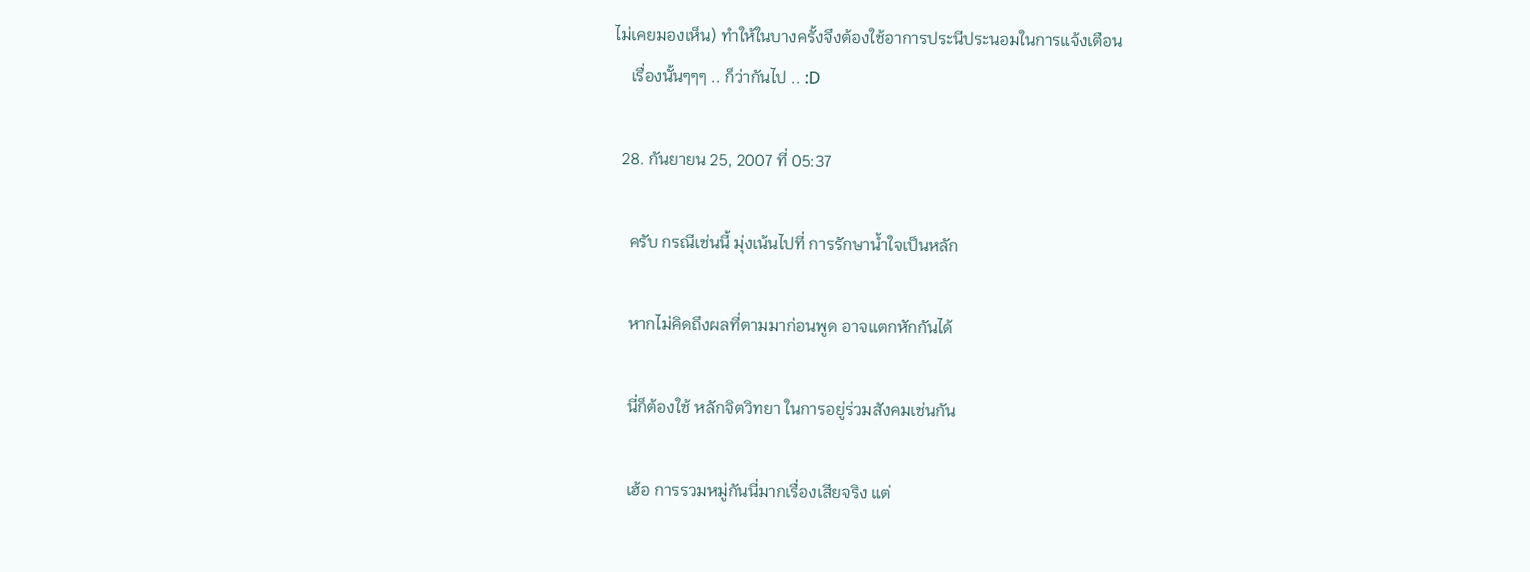ไม่เคยมองเห็น) ทำให้ในบางครั้งจึงต้องใช้อาการประนีประนอมในการแจ้งเตือน
    เรื่องนั้นๆๆๆ .. ก็ว่ากันไป .. :D

  28. กันยายน 25, 2007 ที่ 05:37

    ครับ กรณีเช่นนี้ มุ่งเน้นไปที่ การรักษาน้ำใจเป็นหลัก

    หากไม่คิดถึงผลที่ตามมาก่อนพูด อาจแตกหักกันได้

    นี่ก็ต้องใช้ หลักจิตวิทยา ในการอยู่ร่วมสังคมเช่นกัน

    เฮ้อ การรวมหมู่กันนี่มากเรื่องเสียจริง แต่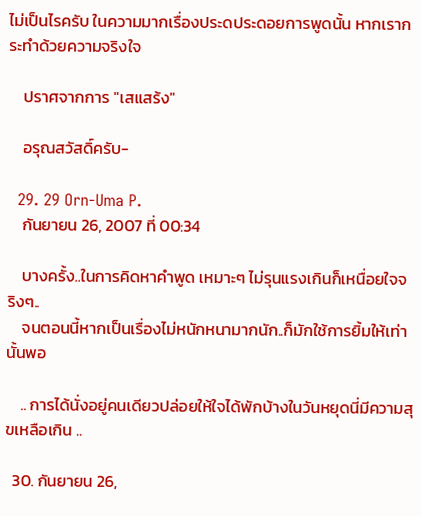ไม่เป็นไรครับ ในความมากเรื่องประดประดอยการพูดนั้น หากเรากระทำด้วยความจริงใจ

    ปราศจากการ "เสแสร้ง"

    อรุณสวัสดิ์ครับ-

  29. 29 Orn-Uma P.
    กันยายน 26, 2007 ที่ 00:34

    บางครั้ง..ในการคิดหาคำพูด เหมาะๆ ไม่รุนแรงเกินก็เหนื่อยใจจริงๆ..
    จนตอนนี้หากเป็นเรื่องไม่หนักหนามากนัก..ก็มักใช้การยิ้มให้เท่านั้นพอ

    .. การได้นั่งอยู่คนเดียวปล่อยให้ใจได้พักบ้างในวันหยุดนี่มีความสุขเหลือเกิน ..

  30. กันยายน 26,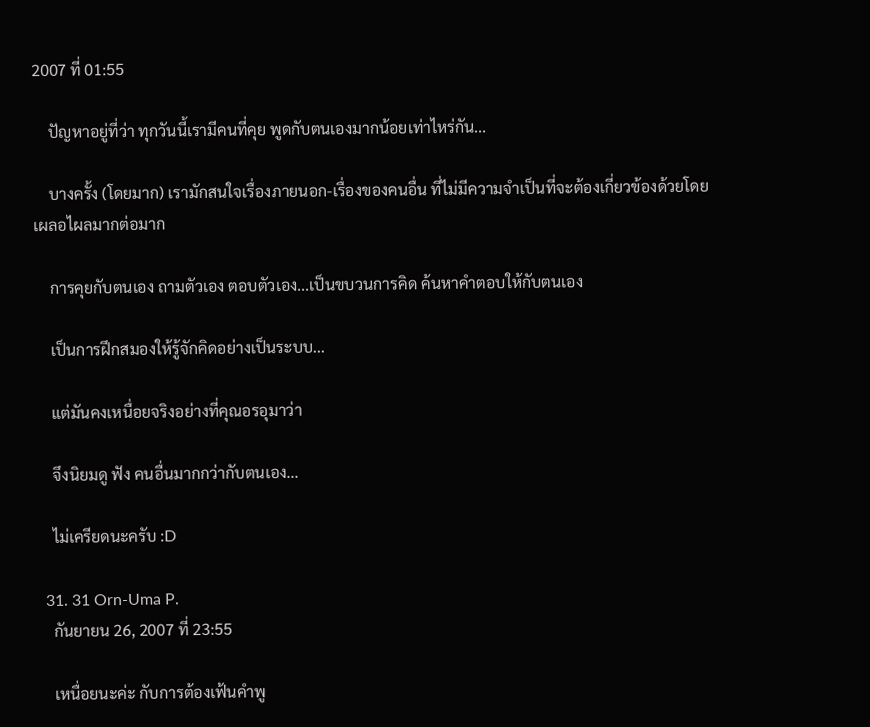2007 ที่ 01:55

    ปัญหาอยู่ที่ว่า ทุกวันนี้เรามีคนที่คุย พูดกับตนเองมากน้อยเท่าไหร่กัน...

    บางครั้ง (โดยมาก) เรามักสนใจเรื่องภายนอก-เรื่องของคนอื่น ที่ไม่มีความจำเป็นที่จะต้องเกี่ยวข้องด้วยโดยเผลอไผลมากต่อมาก

    การคุยกับตนเอง ถามตัวเอง ตอบตัวเอง...เป็นขบวนการคิด ค้นหาคำตอบให้กับตนเอง

    เป็นการฝึกสมองให้รู้จักคิดอย่างเป็นระบบ...

    แต่มันคงเหนื่อยจริงอย่างที่คุณอรอุมาว่า

    จึงนิยมดู ฟัง คนอื่นมากกว่ากับตนเอง...

    ไม่เครียดนะครับ :D

  31. 31 Orn-Uma P.
    กันยายน 26, 2007 ที่ 23:55

    เหนื่อยนะค่ะ กับการต้องเฟ้นคำพู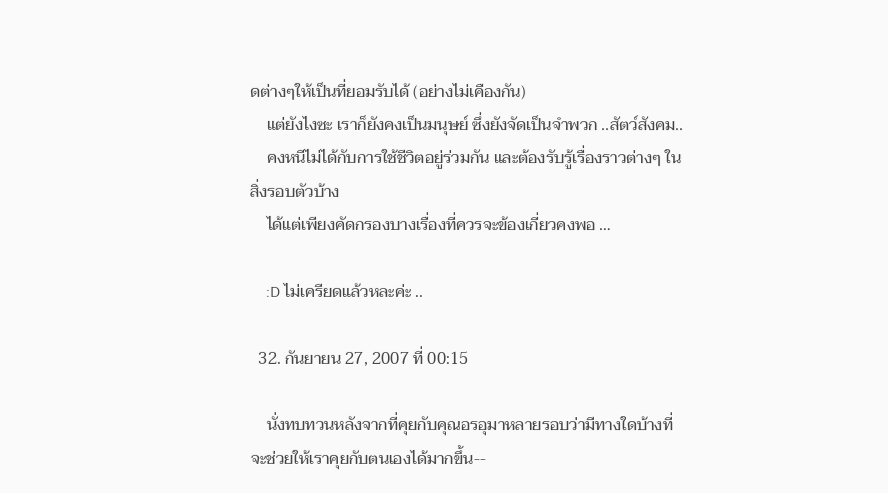ดต่างๆให้เป็นที่ยอมรับได้ (อย่างไม่เคืองกัน)
    แต่ยังไงซะ เราก็ยังคงเป็นมนุษย์ ซึ่งยังจัดเป็นจำพวก ..สัตว์สังคม..
    คงหนีไม่ได้กับการใช้ชีวิตอยู่ร่วมกัน และต้องรับรู้เรื่องราวต่างๆ ในสิ่งรอบตัวบ้าง
    ได้แต่เพียงคัดกรองบางเรื่องที่ควรจะข้องเกี่ยวคงพอ …

    :D ไม่เครียดแล้วหละค่ะ ..

  32. กันยายน 27, 2007 ที่ 00:15

    นั่งทบทวนหลังจากที่คุยกับคุณอรอุมาหลายรอบว่ามีทางใดบ้างที่จะช่วยให้เราคุยกับตนเองได้มากขึ้น--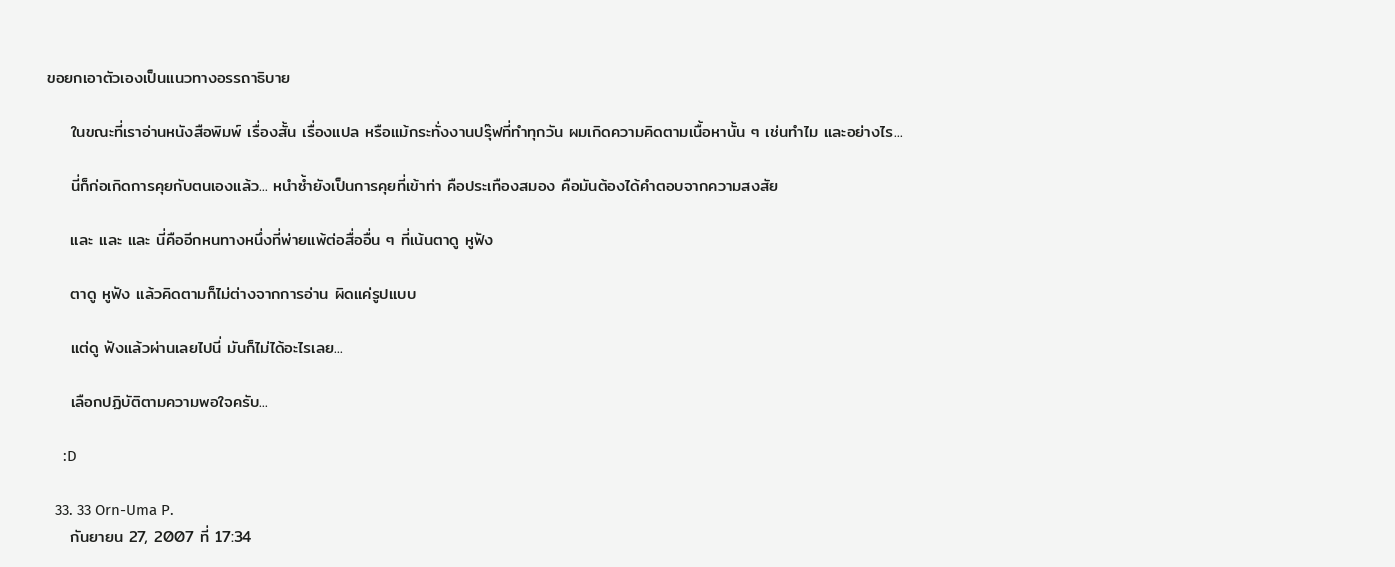ขอยกเอาตัวเองเป็นแนวทางอรรถาธิบาย

    ในขณะที่เราอ่านหนังสือพิมพ์ เรื่องสั้น เรื่องแปล หรือแม้กระทั่งงานปรุ๊ฟที่ทำทุกวัน ผมเกิดความคิดตามเนื้อหานั้น ๆ เช่นทำไม และอย่างไร...

    นี่ก็ก่อเกิดการคุยกับตนเองแล้ว... หนำซ้ำยังเป็นการคุยที่เข้าท่า คือประเทืองสมอง คือมันต้องได้คำตอบจากความสงสัย

    และ และ และ นี่คืออีกหนทางหนึ่งที่พ่ายแพ้ต่อสื่ออื่น ๆ ที่เน้นตาดู หูฟัง

    ตาดู หูฟัง แล้วคิดตามก็ไม่ต่างจากการอ่าน ผิดแค่รูปแบบ

    แต่ดู ฟังแล้วผ่านเลยไปนี่ มันก็ไม่ได้อะไรเลย...

    เลือกปฏิบัติตามความพอใจครับ...

    :D

  33. 33 Orn-Uma P.
    กันยายน 27, 2007 ที่ 17:34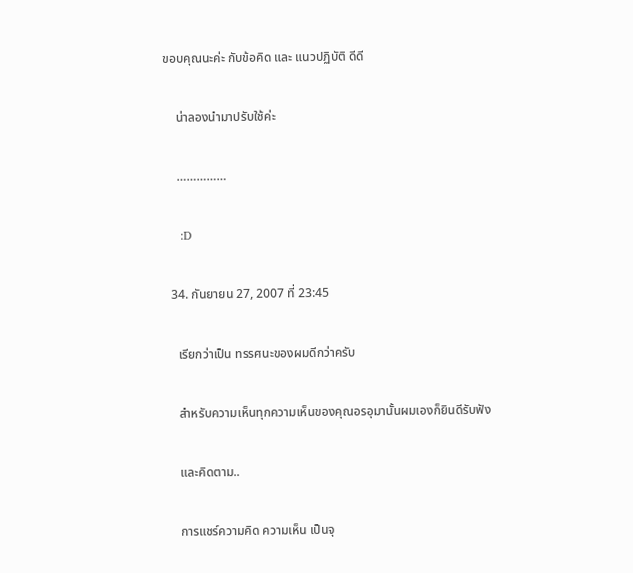ขอบคุณนะค่ะ กับข้อคิด และ แนวปฏิบัติ ดีดี

    น่าลองนำมาปรับใช้ค่ะ

    ……………

    :D

  34. กันยายน 27, 2007 ที่ 23:45

    เรียกว่าเป็น ทรรศนะของผมดีกว่าครับ

    สำหรับความเห็นทุกความเห็นของคุณอรอุมานั้นผมเองก็ยินดีรับฟัง

    และคิดตาม..

    การแชร์ความคิด ความเห็น เป็นจุ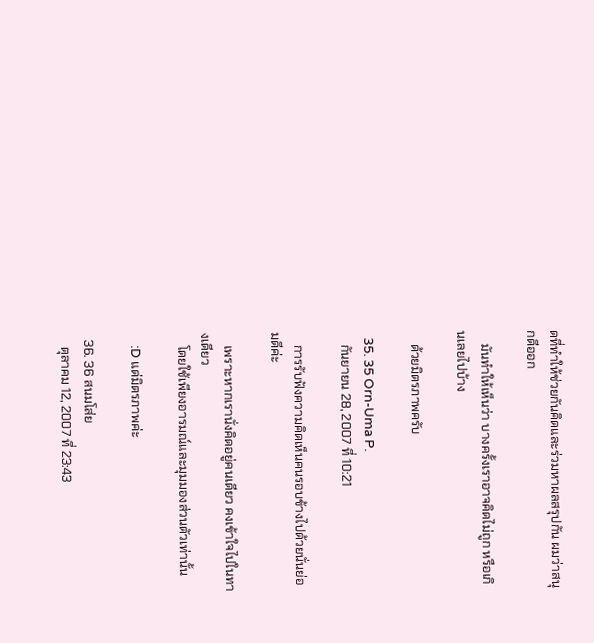ดที่ทำให้ช่วยกันคิดและร่วมหาผลสรุปกัน ผมว่าสนุกดีออก

    มันทำให้เห็นว่า บางครั้งเราอาจคิดไม่ถูก หรือเกินเลยไปบ้าง

    ด้วยมิตรภาพครับ

  35. 35 Orn-Uma P.
    กันยายน 28, 2007 ที่ 10:21

    การรับฟังความคิดเห็นคนรอบข้างไปด้วยนั่นย่อมดีค่ะ

    เพราะหากเรานั่งคิดอยู่คนเดียว คงเข้าใจไปในทางเดียว
    โดยใช้เพียงอารมณ์และมุมมองส่วนตัวเท่านั้น

    :D แด่มิตรภาพค่ะ

  36. 36 สนมโส่ย
    ตุลาคม 12, 2007 ที่ 23:43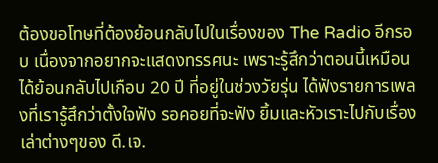ต้องขอโทษที่ต้องย้อนกลับไปในเรื่องของ The Radio อีกรอบ เนื่องจากอยากจะแสดงทรรศนะ เพราะรู้สึกว่าตอนนี้เหมือนได้ย้อนกลับไปเกือบ 20 ปี ที่อยู่ในช่วงวัยรุ่น ได้ฟังรายการเพลงที่เรารู้สึกว่าตั้งใจฟัง รอคอยที่จะฟัง ยิ้มและหัวเราะไปกับเรื่องเล่าต่างๆของ ดี.เจ.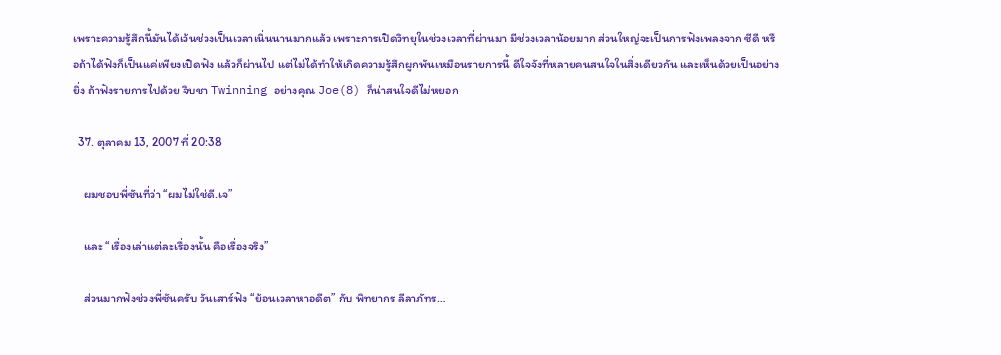เพราะความรู้สึกนี้มันได้เว้นช่วงเป็นเวลาเนิ่นนานมากแล้ว เพราะการเปิดวิทยุในช่วงเวลาที่ผ่านมา มีช่วงเวลาน้อยมาก ส่วนใหญ่จะเป็นการฟังเพลงจาก ซีดี หรือถ้าได้ฟังก็เป็นแค่เพียงเปิดฟัง แล้วก็ผ่านไป แต่ไม่ได้ทำให้เกิดความรู้สึกผูกพันเหมือนรายการนี้ ดีใจจังที่หลายคนสนใจในสิ่งเดียวกัน และเห็นด้วยเป็นอย่างยิ่ง ถ้าฟังรายการไปด้วย จิบชา Twinning อย่างคุณ Joe(8) ก็น่าสนใจดีไม่หยอก

  37. ตุลาคม 13, 2007 ที่ 20:38

    ผมชอบพี่ซันที่ว่า “ผมไม่ใช่ดี.เจ”

    และ “เรื่องเล่าแต่ละเรื่องนั้น คือเรื่องจริง”

    ส่วนมากฟังช่วงพี่ซันครับ วันเสาร์ฟัง “ย้อนเวลาหาอดีต” กับ พิทยากร ลีลาภัทร…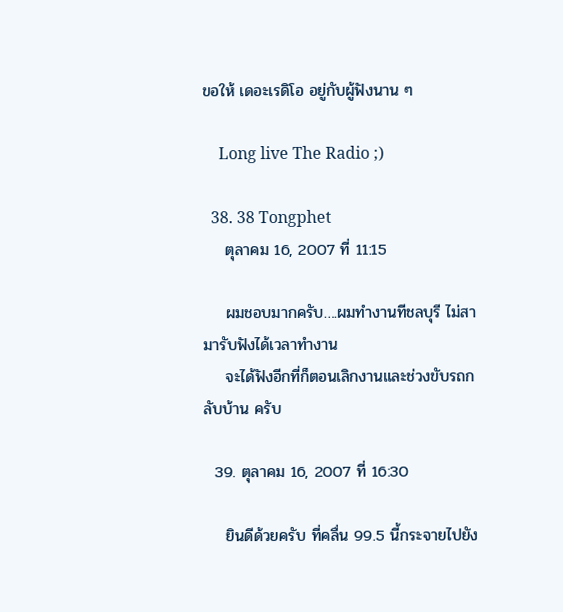ขอให้ เดอะเรดิโอ อยู่กับผู้ฟังนาน ๆ

    Long live The Radio ;)

  38. 38 Tongphet
    ตุลาคม 16, 2007 ที่ 11:15

    ผมชอบมากครับ….ผมทำงานทีชลบุรี ไม่สามารับฟังได้เวลาทำงาน
    จะได้ฟังอีกที่ก็ตอนเลิกงานและช่วงขับรถกลับบ้าน ครับ

  39. ตุลาคม 16, 2007 ที่ 16:30

    ยินดีด้วยครับ ที่คลื่น 99.5 นี้กระจายไปยัง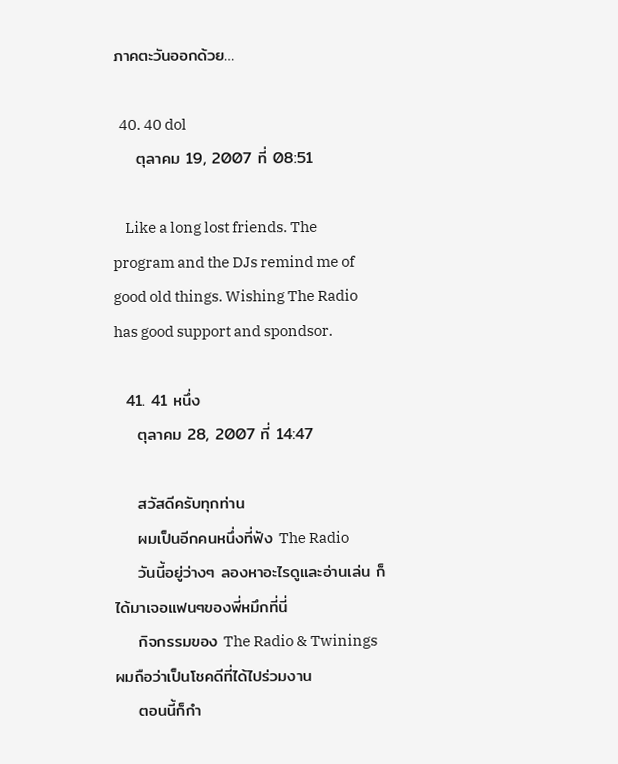ภาคตะวันออกด้วย…

  40. 40 dol
    ตุลาคม 19, 2007 ที่ 08:51

    Like a long lost friends. The program and the DJs remind me of good old things. Wishing The Radio has good support and spondsor.

  41. 41 หนึ่ง
    ตุลาคม 28, 2007 ที่ 14:47

    สวัสดีครับทุกท่าน
    ผมเป็นอีกคนหนึ่งที่ฟัง The Radio
    วันนี้อยู่ว่างๆ ลองหาอะไรดูและอ่านเล่น ก็ได้มาเจอแฟนๆของพี่หมึกที่นี่
    กิจกรรมของ The Radio & Twinings ผมถือว่าเป็นโชคดีที่ได้ไปร่วมงาน
    ตอนนี้ก็กำ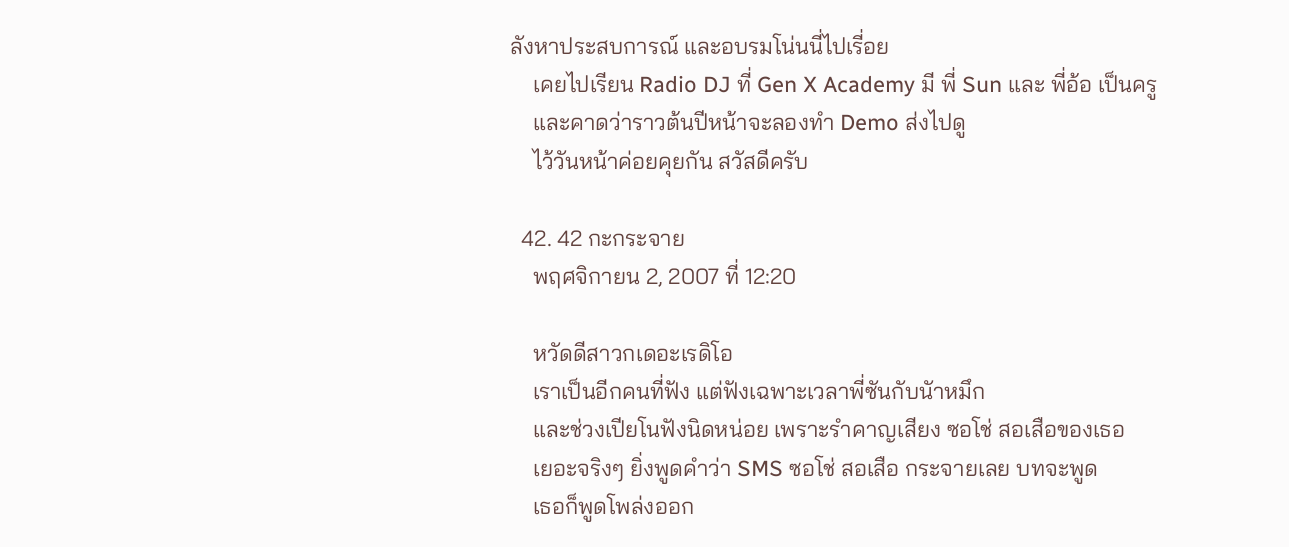ลังหาประสบการณ์ และอบรมโน่นนี่ไปเรี่อย
    เคยไปเรียน Radio DJ ที่ Gen X Academy มี พี่ Sun และ พี่อ้อ เป็นครู
    และคาดว่าราวต้นปีหน้าจะลองทำ Demo ส่งไปดู
    ไว้วันหน้าค่อยคุยกัน สวัสดีครับ

  42. 42 กะกระจาย
    พฤศจิกายน 2, 2007 ที่ 12:20

    หวัดดีสาวกเดอะเรดิโอ
    เราเป็นอีกคนที่ฟัง แต่ฟังเฉพาะเวลาพี่ซันกับนัาหมึก
    และช่วงเปียโนฟังนิดหน่อย เพราะรำคาญเสียง ซอโช่ สอเสือของเธอ
    เยอะจริงๆ ยิ่งพูดคำว่า SMS ซอโช่ สอเสือ กระจายเลย บทจะพูด
    เธอก็พูดโพล่งออก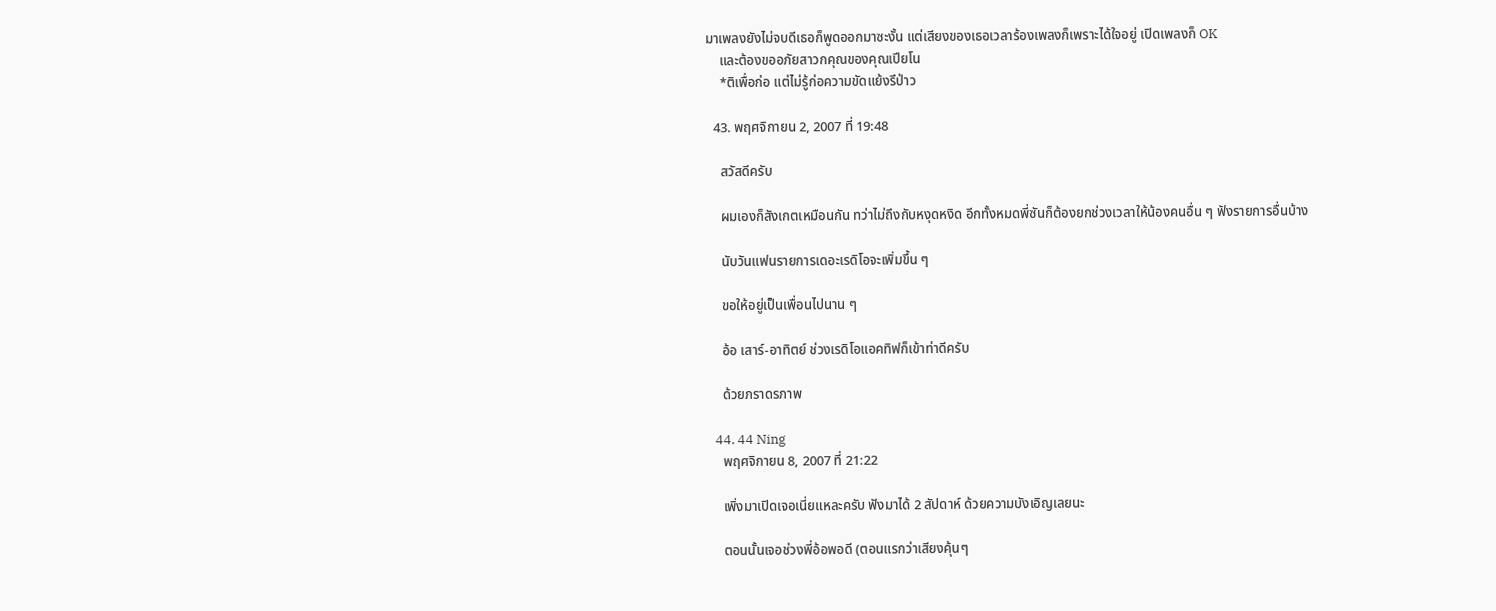มาเพลงยังไม่จบดีเธอก็พูดออกมาซะงั้น แต่เสียงของเธอเวลาร้องเพลงก็เพราะได้ใจอยู่ เปิดเพลงก็ OK
    และต้องขออภัยสาวกคุณของคุณเปียโน
    *ติเพื่อก่อ แต่ไม่รู้ก่อความขัดแย้งรึป่าว

  43. พฤศจิกายน 2, 2007 ที่ 19:48

    สวัสดีครับ

    ผมเองก็สังเกตเหมือนกัน ทว่าไม่ถึงกับหงุดหงิด อีกทั้งหมดพี่ซันก็ต้องยกช่วงเวลาให้น้องคนอื่น ๆ ฟังรายการอื่นบ้าง

    นับวันแฟนรายการเดอะเรดิโอจะเพิ่มขึ้น ๆ

    ขอให้อยู่เป็นเพื่อนไปนาน ๆ

    อ้อ เสาร์-อาทิตย์ ช่วงเรดิโอแอคทิฟก็เข้าท่าดีครับ

    ด้วยภราดรภาพ

  44. 44 Ning
    พฤศจิกายน 8, 2007 ที่ 21:22

    เพิ่งมาเปิดเจอเนี่ยแหละครับ ฟังมาได้ 2 สัปดาห์ ด้วยความบังเอิญเลยนะ

    ตอนนั้นเจอช่วงพี่อ้อพอดี (ตอนแรกว่าเสียงคุ้นๆ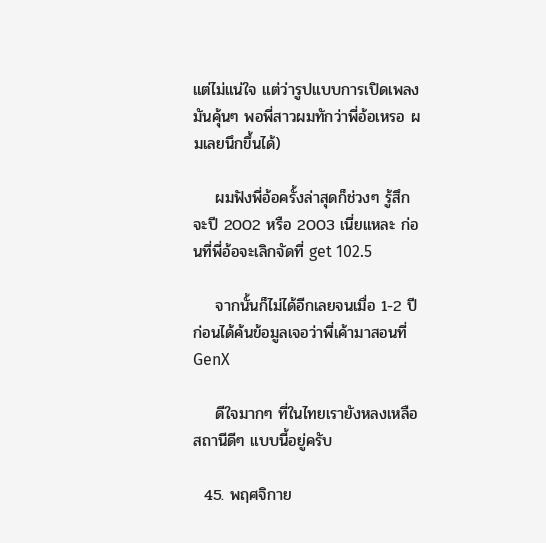แต่ไม่แน่ใจ แต่ว่ารูปแบบการเปิดเพลงมันคุ้นๆ พอพี่สาวผมทักว่าพี่อ้อเหรอ ผมเลยนึกขึ้นได้)

    ผมฟังพี่อ้อครั้งล่าสุดก็ช่วงๆ รู้สึกจะปี 2002 หรือ 2003 เนี่ยแหละ ก่อนที่พี่อ้อจะเลิกจัดที่ get 102.5

    จากนั้นก็ไม่ได้อีกเลยจนเมื่อ 1-2 ปีก่อนได้ค้นข้อมูลเจอว่าพี่เค้ามาสอนที่ GenX

    ดีใจมากๆ ที่ในไทยเรายังหลงเหลือสถานีดีๆ แบบนี้อยู่ครับ

  45. พฤศจิกาย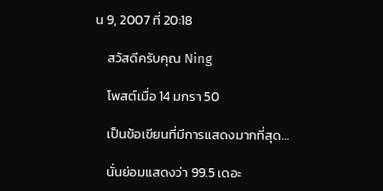น 9, 2007 ที่ 20:18

    สวัสดีครับคุณ Ning

    โพสต์เมื่อ 14 มกรา 50

    เป็นข้อเขียนที่มีการแสดงมากที่สุด…

    นั่นย่อมแสดงว่า 99.5 เดอะ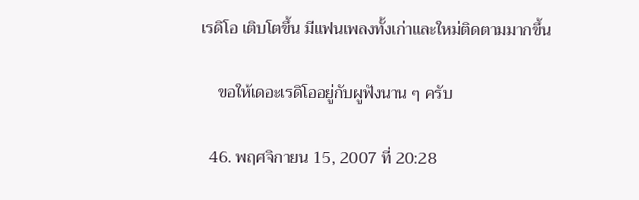เรดิโอ เติบโตขึ้น มีแฟนเพลงทั้งเก่าและใหม่ติดตามมากขึ้น

    ขอให้เดอะเรดิโออยู่กับผูฟังนาน ๆ ครับ

  46. พฤศจิกายน 15, 2007 ที่ 20:28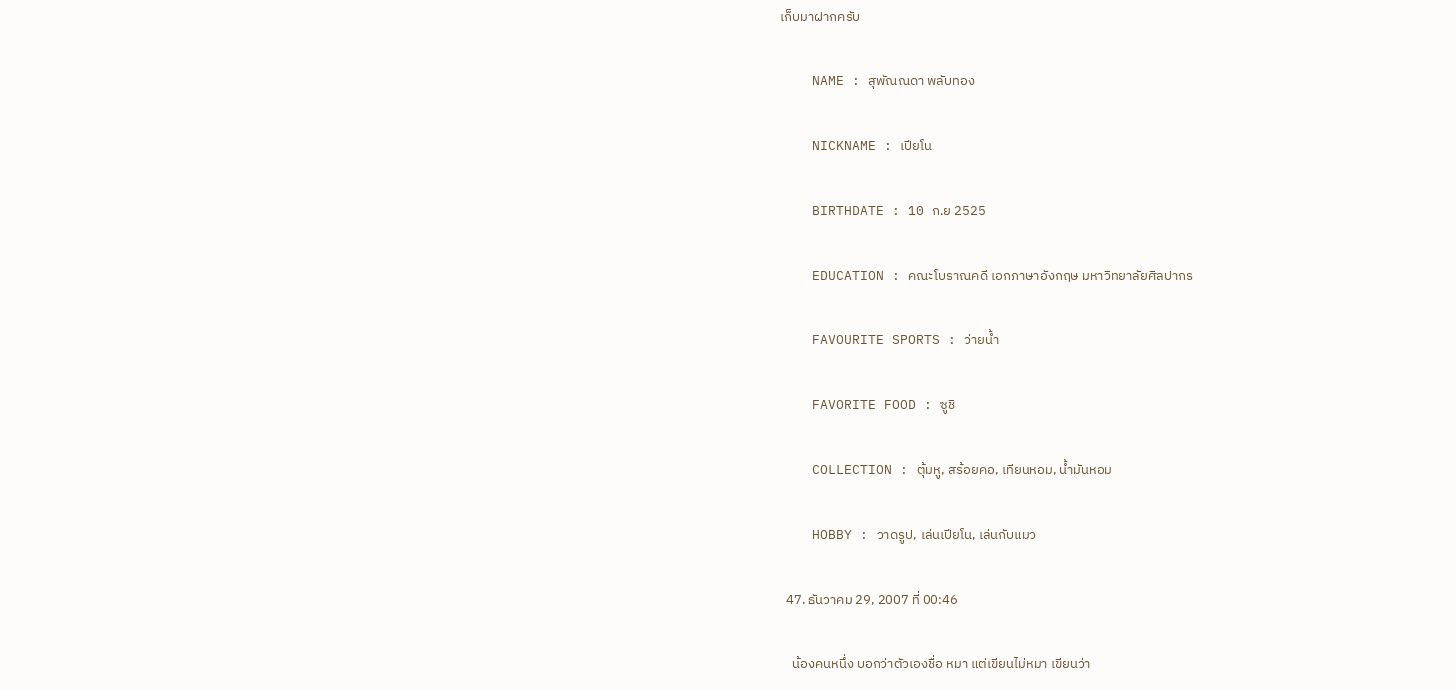เก็บมาฝากครับ

    NAME : สุพัณณดา พลับทอง

    NICKNAME : เปียโน

    BIRTHDATE : 10 ก.ย 2525

    EDUCATION : คณะโบราณคดี เอกภาษาอังกฤษ มหาวิทยาลัยศิลปากร

    FAVOURITE SPORTS : ว่ายน้ำ

    FAVORITE FOOD : ซูชิ

    COLLECTION : ตุ้มหู, สร้อยคอ, เทียนหอม, น้ำมันหอม

    HOBBY : วาดรูป, เล่นเปียโน, เล่นกับแมว

  47. ธันวาคม 29, 2007 ที่ 00:46

    น้องคนหนึ่ง บอกว่าตัวเองชื่อ หมา แต่เขียนไม่หมา เขียนว่า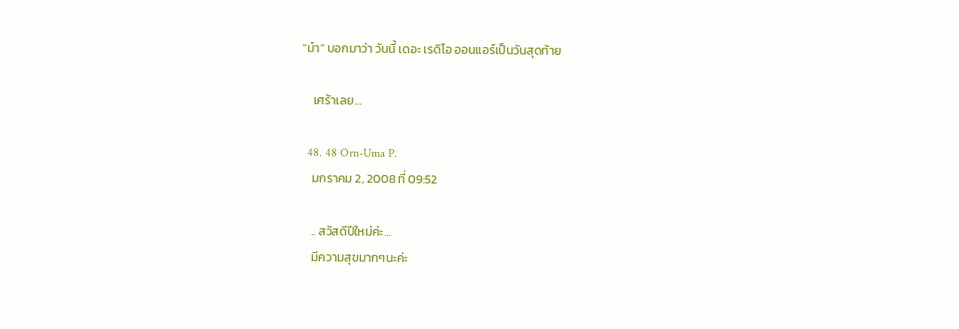“ม๋า” บอกมาว่า วันนี้ เดอะ เรดิโอ ออนแอร์เป็นวันสุดท้าย

    เศร้าเลย…

  48. 48 Orn-Uma P.
    มกราคม 2, 2008 ที่ 09:52

    .. สวัสดีปีใหม่ค่ะ…
    มีความสุขมากๆนะค่ะ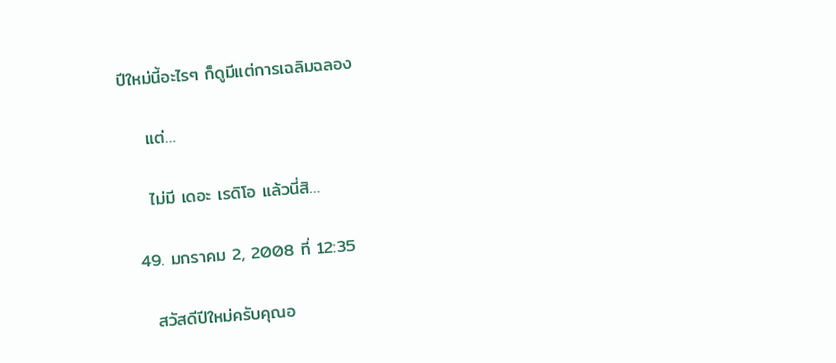ปีใหม่นี้อะไรๆ ก็ดูมีแต่การเฉลิมฉลอง

    แต่…

    ไม่มี เดอะ เรดิโอ แล้วนี่สิ…

  49. มกราคม 2, 2008 ที่ 12:35

    สวัสดีปีใหม่ครับคุณอ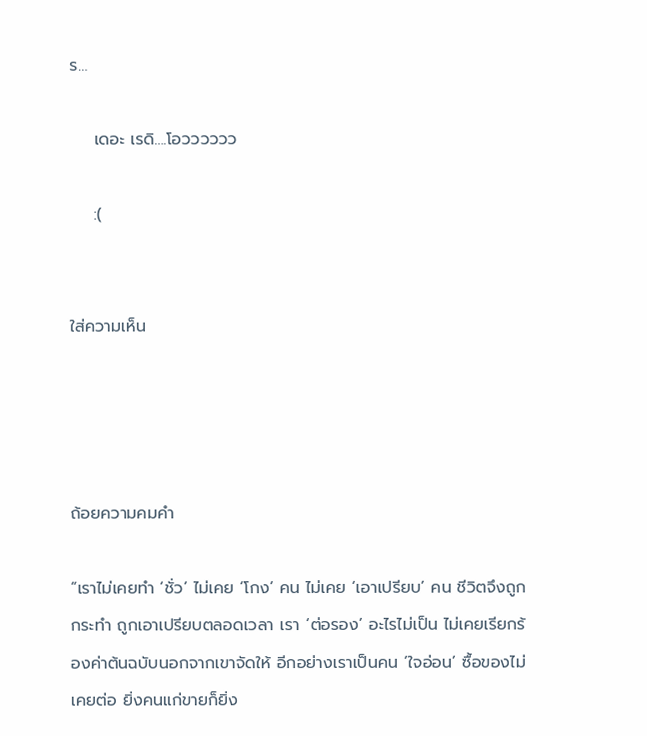ร…

    เดอะ เรดิ….โอวววววว

    :(


ใส่ความเห็น




ถ้อยความคมคำ

“เราไม่เคยทำ ‘ชั่ว’ ไม่เคย ‘โกง’ คน ไม่เคย ‘เอาเปรียบ’ คน ชีวิตจึงถูกกระทำ ถูกเอาเปรียบตลอดเวลา เรา ‘ต่อรอง’ อะไรไม่เป็น ไม่เคยเรียกร้องค่าต้นฉบับนอกจากเขาจัดให้ อีกอย่างเราเป็นคน ‘ใจอ่อน’ ซื้อของไม่เคยต่อ ยิ่งคนแก่ขายก็ยิ่ง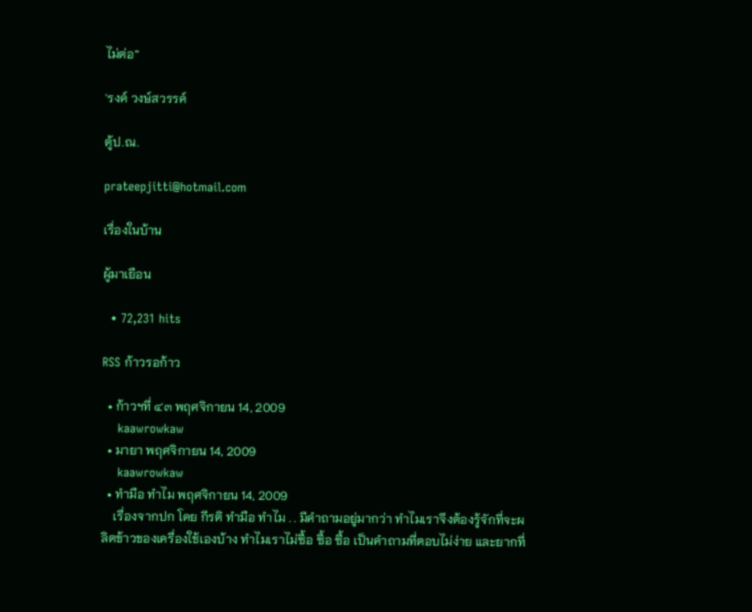ไม่ต่อ”

'รงค์ วงษ์สวรรค์

ตู้ป.ณ.

prateepjitti@hotmail.com

เรื่องในบ้าน

ผู้มาเยือน

  • 72,231 hits

RSS ก้าวรอก้าว

  • ก้าวฯที่ ๔๓ พฤศจิกายน 14, 2009
    kaawrowkaw
  • มายา พฤศจิกายน 14, 2009
    kaawrowkaw
  • ทำมือ ทำไม พฤศจิกายน 14, 2009
    เรื่องจากปก โดย กีรติ ทำมือ ทำไม . . มีคำถามอยู่มากว่า ทำไมเราจึงต้องรู้จักที่จะผลิตข้าวของเครื่องใช้เองบ้าง ทำไมเราไม่ซื้อ ซื้อ ซื้อ เป็นคำถามที่ตอบไม่ง่าย และยากที่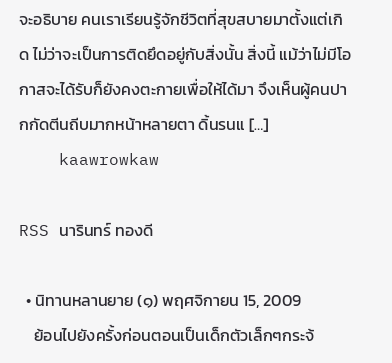จะอธิบาย คนเราเรียนรู้จักชีวิตที่สุขสบายมาตั้งแต่เกิด ไม่ว่าจะเป็นการติดยึดอยู่กับสิ่งนั้น สิ่งนี้ แม้ว่าไม่มีโอกาสจะได้รับก็ยังคงตะกายเพื่อให้ได้มา จึงเห็นผู้คนปากกัดตีนถีบมากหน้าหลายตา ดิ้นรนแ […]
    kaawrowkaw

RSS นารินทร์ ทองดี

  • นิทานหลานยาย (๑) พฤศจิกายน 15, 2009
    ย้อนไปยังครั้งก่อนตอนเป็นเด็กตัวเล็กๆกระจ้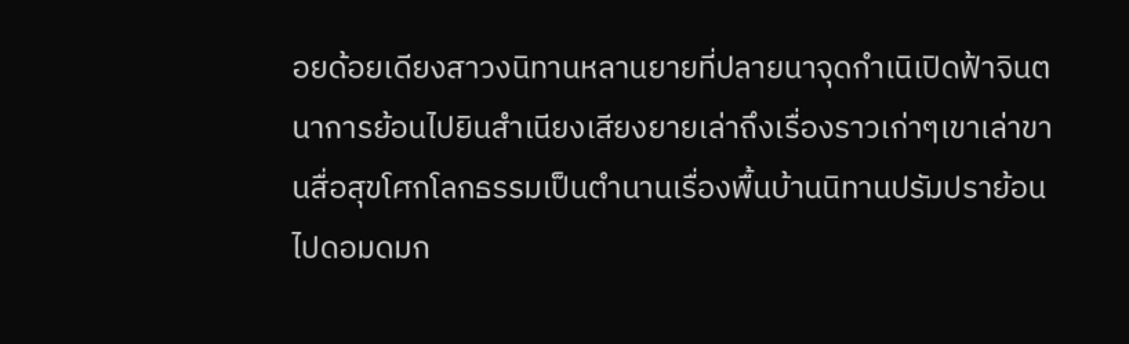อยด้อยเดียงสาวงนิทานหลานยายที่ปลายนาจุดกำเนิเปิดฟ้าจินตนาการย้อนไปยินสำเนียงเสียงยายเล่าถึงเรื่องราวเก่าๆเขาเล่าขานสื่อสุขโศกโลกธรรมเป็นตำนานเรื่องพื้นบ้านนิทานปรัมปราย้อนไปดอมดมก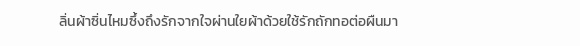ลิ่นผ้าซิ่นไหมซึ้งถึงรักจากใจผ่านใยผ้าด้วยใช้รักถักทอต่อผืนมา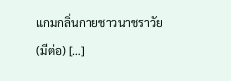แกมกลิ่นกายชาวนาชราวัย(มีต่อ) […]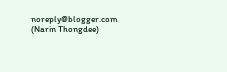noreply@blogger.com (Narin Thongdee)